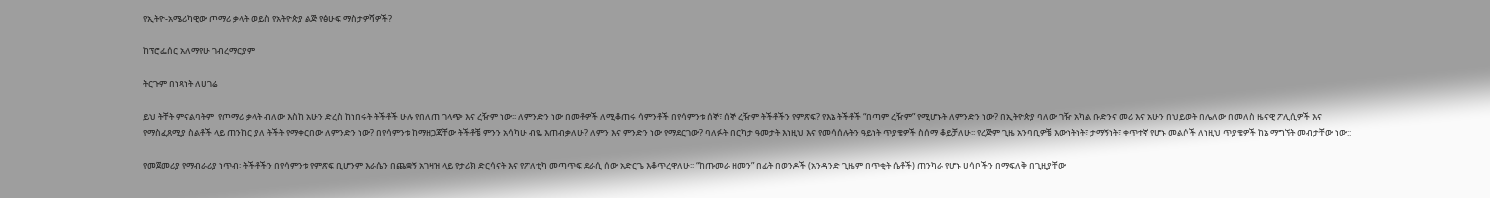የኢትዮ-አሜሪካዊው ጦማሪ ቃላት ወይስ የአትዮጵያ ልጅ የፅሁፍ ማስታዎሻዎች?

ከፕሮፌሰር አለማየሁ ገብረማርያም

ትርጉም በነጻነት ለሀገሬ

ይህ ትቸት ምናልባትም  የጦማሪ ቃላት ብለው እስከ አሁን ድረስ ከነበሩት ትችቶች ሁሉ የበለጠ ገላጭ እና ረዥም ነው፡፡ ለምንድን ነው በመቶዎች ለሚቆጠሩ ሳምንቶች በየሳምንቱ ሰኞ፣ ሰኞ ረዥም ትችቶችን የምጽፍ? የእኔ ትችቶች “በጣም ረዥም” የሚሆኑት ለምንድን ነው? በኢትዮጵያ ባለው ገዥ አካል ቡድንና መሪ እና አሁን በህይወት በሌለው በመለስ ዜናዊ ፖሊሲዎች እና የማስፈጸሚያ ስልቶች ላይ ጠንከር ያለ ትችት የማቀርበው ለምንድን ነው? በየሳምንቱ ከማዘጋጃቸው ትችቶቼ ምንን አሳካሁ ብዬ እጠብቃለሁ? ለምን እና ምንድን ነው የማደርገው? ባለፉት በርካታ ዓመታት እነዚህ እና የመሳሰሉትን ዓይነት ጥያቄዎች ስሰማ ቆይቻለሁ፡፡ የረጅም ጊዜ አንባቢዎቼ እውነትነት፣ ታማኝነት፣ ቀጥተኛ የሆኑ መልሶች ለነዚህ ጥያቄዎች ከኔ ማግኘት መብታቸው ነው::

የመጀመሪያ የማብራሪያ ነጥብ፡ ትችቶችን በየሳምንቱ የምጽፍ ቢሆንም እራሴን በጨቋኝ አገዛዝ ላይ የታሪክ ድርሳናት እና የፖለቲካ መጣጥፍ ደራሲ ሰው አድርጌ እቆጥረዋለሁ፡፡ “ከጡመራ ዘመን” በፊት በወንዶች (አንዳንድ ጊዜም በጥቂት ሴቶች) ጠንካራ የሆኑ ሀሳቦችን በማፍለቅ በጊዚያቸው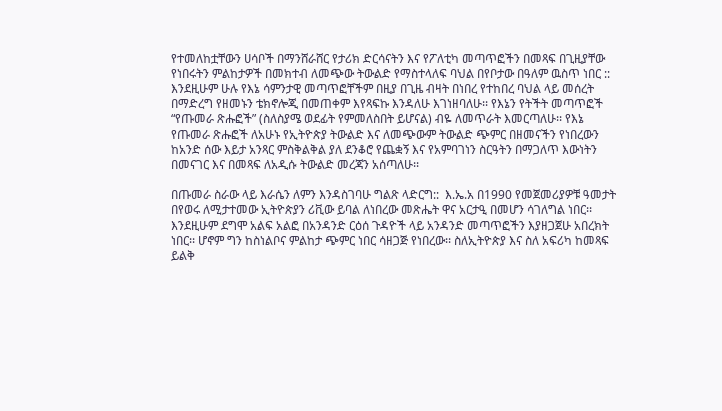የተመለከቷቸውን ሀሳቦች በማንሸራሸር የታሪክ ድርሳናትን እና የፖለቲካ መጣጥፎችን በመጻፍ በጊዚያቸው የነበሩትን ምልከታዎች በመክተብ ለመጭው ትውልድ የማስተላለፍ ባህል በየቦታው በዓለም ዉስጥ ነበር :: እንደዚሁም ሁሉ የእኔ ሳምንታዊ መጣጥፎቸችም በዚያ በጊዜ ብዛት በነበረ የተከበረ ባህል ላይ መሰረት በማድረግ የዘመኑን ቴክኖሎጂ በመጠቀም እየጻፍኩ እንዳለሁ እገነዘባለሁ፡፡ የእኔን የትችት መጣጥፎች “የጡመራ ጽሑፎች” (ስለስያሜ ወደፊት የምመለስበት ይሆናል) ብዬ ለመጥራት እመርጣለሁ፡፡ የእኔ የጡመራ ጽሑፎች ለአሁኑ የኢትዮጵያ ትውልድ እና ለመጭውም ትውልድ ጭምር በዘመናችን የነበረውን ከአንድ ሰው እይታ አንጻር ምስቅልቅል ያለ ደንቆሮ የጨቋኝ እና የአምባገነን ስርዓትን በማጋለጥ እውነትን በመናገር እና በመጻፍ ለአዲሱ ትውልድ መረጃን አሰጣለሁ፡፡

በጡመራ ስራው ላይ እራሴን ለምን እንዳስገባሁ ግልጽ ላድርግ::  እ.ኤ.አ በ1990 የመጀመሪያዎቹ ዓመታት በየወሩ ለሚታተመው ኢትዮጵያን ሪቪው ይባል ለነበረው መጽሔት ዋና አርታዒ በመሆን ሳገለግል ነበር፡፡ እንደዚሁም ደግሞ አልፍ አልፎ በአንዳንድ ርዕሰ ጉዳዮች ላይ አንዳንድ መጣጥፎችን እያዘጋጀሁ አበረክት ነበር፡፡ ሆኖም ግን ከስነልቦና ምልከታ ጭምር ነበር ሳዘጋጅ የነበረው፡፡ ስለኢትዮጵያ እና ስለ አፍሪካ ከመጻፍ ይልቅ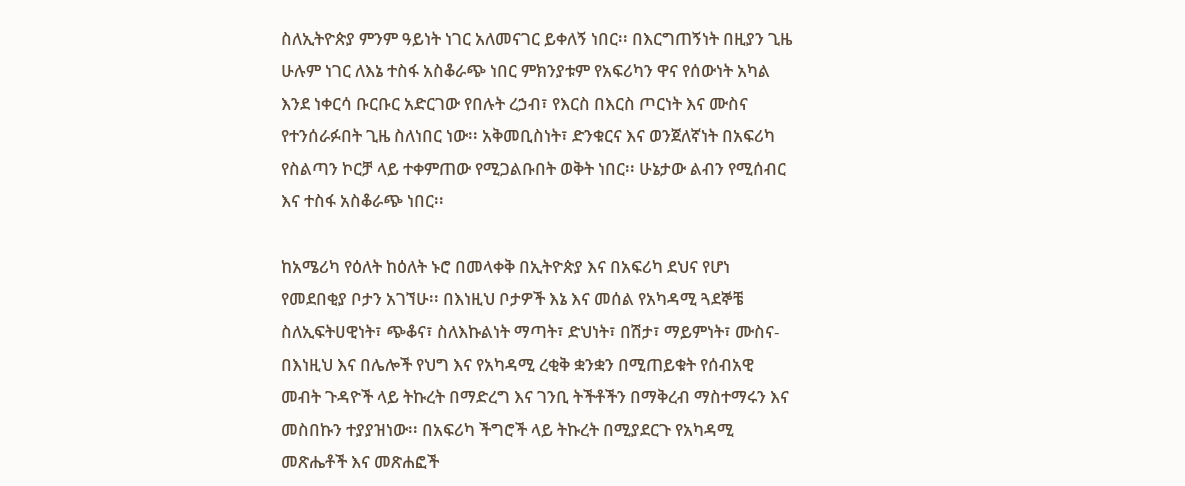ስለኢትዮጵያ ምንም ዓይነት ነገር አለመናገር ይቀለኝ ነበር፡፡ በእርግጠኝነት በዚያን ጊዜ ሁሉም ነገር ለእኔ ተስፋ አስቆራጭ ነበር ምክንያቱም የአፍሪካን ዋና የሰውነት አካል እንደ ነቀርሳ ቡርቡር አድርገው የበሉት ረኃብ፣ የእርስ በእርስ ጦርነት እና ሙስና የተንሰራፉበት ጊዜ ስለነበር ነው፡፡ አቅመቢስነት፣ ድንቁርና እና ወንጀለኛነት በአፍሪካ የስልጣን ኮርቻ ላይ ተቀምጠው የሚጋልቡበት ወቅት ነበር፡፡ ሁኔታው ልብን የሚሰብር እና ተስፋ አስቆራጭ ነበር፡፡

ከአሜሪካ የዕለት ከዕለት ኑሮ በመላቀቅ በኢትዮጵያ እና በአፍሪካ ደህና የሆነ የመደበቂያ ቦታን አገኘሁ፡፡ በእነዚህ ቦታዎች እኔ እና መሰል የአካዳሚ ጓደኞቼ ስለኢፍትሀዊነት፣ ጭቆና፣ ስለእኩልነት ማጣት፣ ድህነት፣ በሽታ፣ ማይምነት፣ ሙስና- በእነዚህ እና በሌሎች የህግ እና የአካዳሚ ረቂቅ ቋንቋን በሚጠይቁት የሰብአዊ መብት ጉዳዮች ላይ ትኩረት በማድረግ እና ገንቢ ትችቶችን በማቅረብ ማስተማሩን እና መስበኩን ተያያዝነው፡፡ በአፍሪካ ችግሮች ላይ ትኩረት በሚያደርጉ የአካዳሚ መጽሔቶች እና መጽሐፎች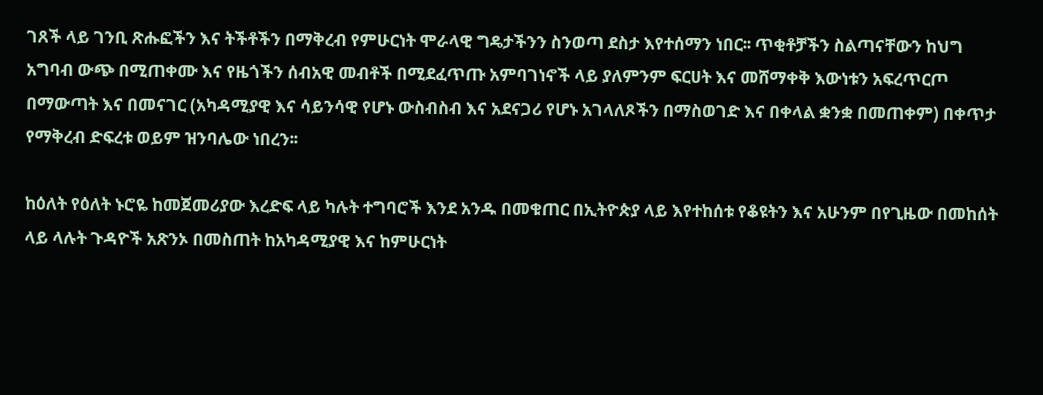ገጸች ላይ ገንቢ ጽሑፎችን እና ትችቶችን በማቅረብ የምሁርነት ሞራላዊ ግዴታችንን ስንወጣ ደስታ እየተሰማን ነበር፡፡ ጥቂቶቻችን ስልጣናቸውን ከህግ አግባብ ውጭ በሚጠቀሙ እና የዜጎችን ሰብአዊ መብቶች በሚደፈጥጡ አምባገነኖች ላይ ያለምንም ፍርሀት እና መሸማቀቅ እውነቱን አፍረጥርጦ በማውጣት እና በመናገር (አካዳሚያዊ እና ሳይንሳዊ የሆኑ ውስብስብ እና አደናጋሪ የሆኑ አገላለጾችን በማስወገድ እና በቀላል ቋንቋ በመጠቀም) በቀጥታ የማቅረብ ድፍረቱ ወይም ዝንባሌው ነበረን፡፡

ከዕለት የዕለት ኑሮዬ ከመጀመሪያው እረድፍ ላይ ካሉት ተግባሮች እንደ አንዱ በመቁጠር በኢትዮጵያ ላይ እየተከሰቱ የቆዩትን እና አሁንም በየጊዜው በመከሰት ላይ ላሉት ጉዳዮች አጽንኦ በመስጠት ከአካዳሚያዊ እና ከምሁርነት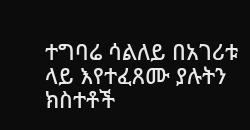ተግባሬ ሳልለይ በአገሪቱ ላይ እየተፈጸሙ ያሉትን ክስተቶች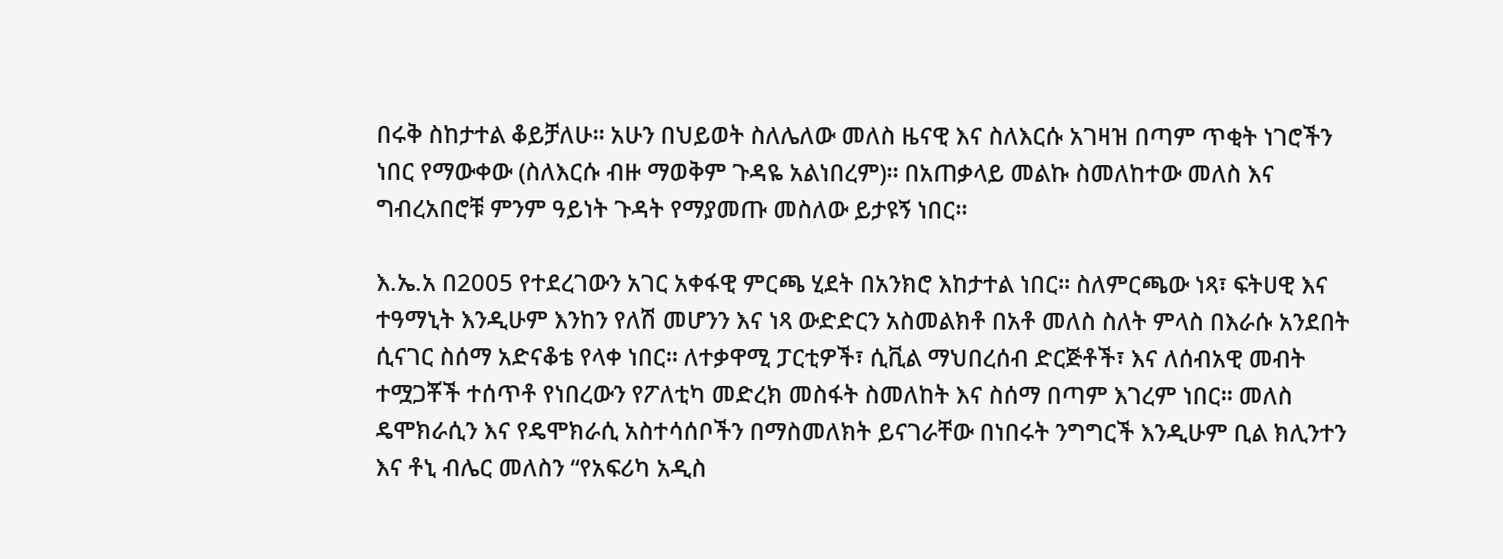በሩቅ ስከታተል ቆይቻለሁ፡፡ አሁን በህይወት ስለሌለው መለስ ዜናዊ እና ስለእርሱ አገዛዝ በጣም ጥቂት ነገሮችን ነበር የማውቀው (ስለእርሱ ብዙ ማወቅም ጉዳዬ አልነበረም)፡፡ በአጠቃላይ መልኩ ስመለከተው መለስ እና ግብረአበሮቹ ምንም ዓይነት ጉዳት የማያመጡ መስለው ይታዩኝ ነበር፡፡

እ.ኤ.አ በ2005 የተደረገውን አገር አቀፋዊ ምርጫ ሂደት በአንክሮ እከታተል ነበር፡፡ ስለምርጫው ነጻ፣ ፍትሀዊ እና ተዓማኒት እንዲሁም እንከን የለሽ መሆንን እና ነጻ ውድድርን አስመልክቶ በአቶ መለስ ስለት ምላስ በእራሱ አንደበት ሲናገር ስሰማ አድናቆቴ የላቀ ነበር፡፡ ለተቃዋሚ ፓርቲዎች፣ ሲቪል ማህበረሰብ ድርጅቶች፣ እና ለሰብአዊ መብት ተሟጋቾች ተሰጥቶ የነበረውን የፖለቲካ መድረክ መስፋት ስመለከት እና ስሰማ በጣም እገረም ነበር፡፡ መለስ ዴሞክራሲን እና የዴሞክራሲ አስተሳሰቦችን በማስመለክት ይናገራቸው በነበሩት ንግግርች እንዲሁም ቢል ክሊንተን እና ቶኒ ብሌር መለስን “የአፍሪካ አዲስ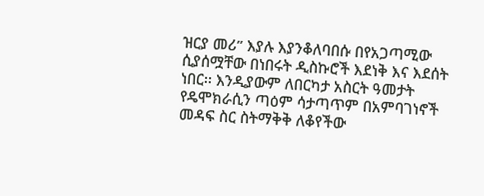ዝርያ መሪ” እያሉ እያንቆለባበሱ በየአጋጣሚው ሲያሰሟቸው በነበሩት ዲስኩሮች እደነቅ እና እደሰት ነበር፡፡ እንዲያውም ለበርካታ አስርት ዓመታት የዴሞክራሲን ጣዕም ሳታጣጥም በአምባገነኖች መዳፍ ስር ስትማቅቅ ለቆየችው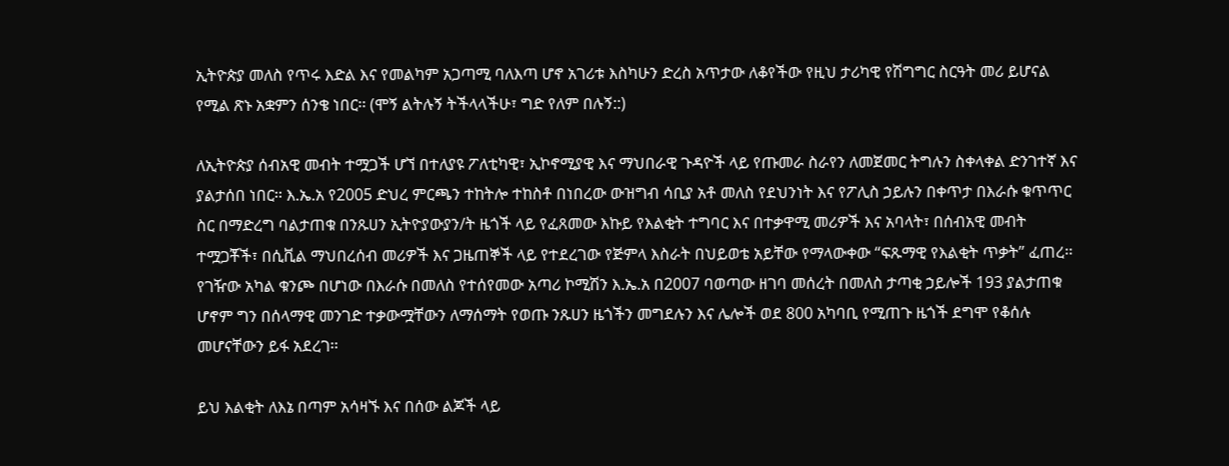ኢትዮጵያ መለስ የጥሩ እድል እና የመልካም አጋጣሚ ባለእጣ ሆኖ አገሪቱ እስካሁን ድረስ አጥታው ለቆየችው የዚህ ታሪካዊ የሽግግር ስርዓት መሪ ይሆናል የሚል ጽኑ አቋምን ሰንቄ ነበር፡፡ (ሞኝ ልትሉኝ ትችላላችሁ፣ ግድ የለም በሉኝ::)

ለኢትዮጵያ ሰብአዊ መብት ተሟጋች ሆኘ በተለያዩ ፖለቲካዊ፣ ኢኮኖሚያዊ እና ማህበራዊ ጉዳዮች ላይ የጡመራ ስራየን ለመጀመር ትግሉን ስቀላቀል ድንገተኛ እና ያልታሰበ ነበር፡፡ እ.ኤ.አ የ2005 ድህረ ምርጫን ተከትሎ ተከስቶ በነበረው ውዝግብ ሳቢያ አቶ መለስ የደህንነት እና የፖሊስ ኃይሉን በቀጥታ በእራሱ ቁጥጥር ስር በማድረግ ባልታጠቁ በንጹሀን ኢትዮያውያን/ት ዜጎች ላይ የፈጸመው እኩይ የእልቂት ተግባር እና በተቃዋሚ መሪዎች እና አባላት፣ በሰብአዊ መብት ተሟጋቾች፣ በሲቪል ማህበረሰብ መሪዎች እና ጋዜጠኞች ላይ የተደረገው የጅምላ እስራት በህይወቴ አይቸው የማላውቀው “ፍጹማዊ የእልቂት ጥቃት” ፈጠረ፡፡ የገዥው አካል ቁንጮ በሆነው በእራሱ በመለስ የተሰየመው አጣሪ ኮሚሽን እ.ኤ.አ በ2007 ባወጣው ዘገባ መሰረት በመለስ ታጣቂ ኃይሎች 193 ያልታጠቁ ሆኖም ግን በሰላማዊ መንገድ ተቃውሟቸውን ለማሰማት የወጡ ንጹሀን ዜጎችን መግደሉን እና ሌሎች ወደ 800 አካባቢ የሚጠጉ ዜጎች ደግሞ የቆሰሉ መሆናቸውን ይፋ አደረገ፡፡

ይህ እልቂት ለእኔ በጣም አሳዛኙ እና በሰው ልጆች ላይ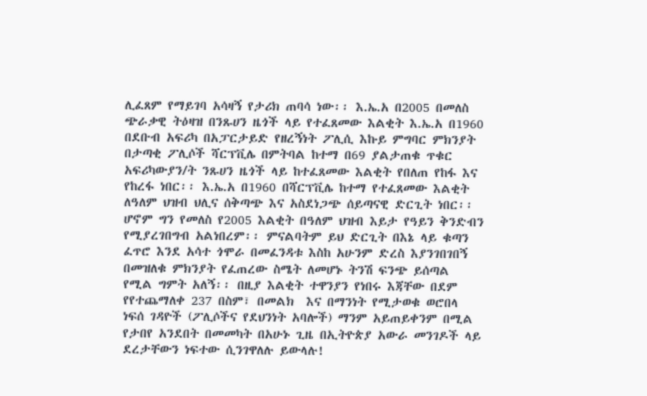ሊፈጸም የማይገባ አሳዛኝ የታሪክ ጠባሳ ነው፡፡ እ.ኤ.አ በ2005 በመለስ ጭራቃዊ ትዕዛዝ በንጹሀን ዜጎች ላይ የተፈጸመው እልቂት እ.ኤ.አ በ1960 በደቡብ አፍሪካ በአፓርታይድ የዘረኝነት ፖሊሲ እኩይ ምግባር ምክንያት በታጣቂ ፖሊሶች ሻርፕቪሌ በምትባል ከተማ በ69 ያልታጠቁ ጥቁር አፍሪካውያን/ት ንጹሀን ዜጎች ላይ ከተፈጸመው እልቂት የበለጠ የከፋ እና የከረፋ ነበር፡፡ እ.ኤ.አ በ1960 በሻርፕቪሌ ከተማ የተፈጸመው እልቂት ለዓለም ህዝብ ህሊና ሰቅጣጭ እና አስደነጋጭ ሰይጣናዊ ድርጊት ነበር፡፡ ሆኖም ግን የመለስ የ2005 እልቂት በዓለም ህዝብ እይታ የዓይን ቅንድብን የሚያረገበግብ አልነበረም፡፡ ምናልባትም ይህ ድርጊት በእኔ ላይ ቁጣን ፈጥሮ እንደ አሳተ ጎሞራ በመፈንዳቱ እስከ አሁንም ድረስ እያንገበገበኝ በመዝለቁ ምክንያት የፈጠረው ስሜት ለመሆኑ ትንሽ ፍንጭ ይሰጣል የሚል ግምት አለኝ፡፡ በዚያ እልቂት ተዋንያን የነበሩ እጃቸው በደም የየተጨማለቀ 237 በስም፣ በመልክ  እና በማንነት የሚታወቁ ወሮበላ ነፍሰ ገዳዮች (ፖሊሶችና የደህንነት አባሎች) ማንም አይጠይቀንም በሚል የታበየ አንደበት በመመካት በአሁኑ ጊዜ በኢትዮጵያ አውራ መንገዶች ላይ ደረታቸውን ነፍተው ሲንገዋለሉ ይውላሉ!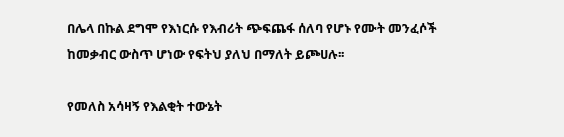በሌላ በኩል ደግሞ የእነርሱ የእብሪት ጭፍጨፋ ሰለባ የሆኑ የሙት መንፈሶች ከመቃብር ውስጥ ሆነው የፍትህ ያለህ በማለት ይጮሀሉ፡፡

የመለስ አሳዛኝ የእልቂት ተውኔት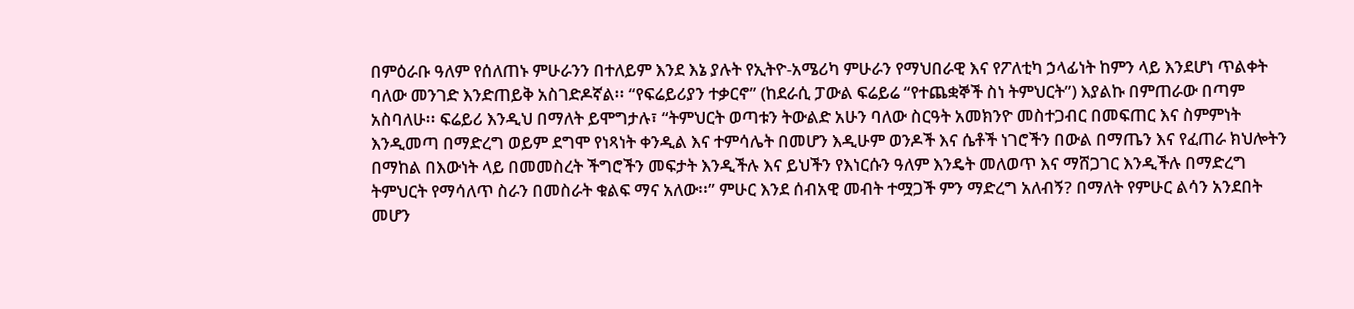በምዕራቡ ዓለም የሰለጠኑ ምሁራንን በተለይም እንደ እኔ ያሉት የኢትዮ-አሜሪካ ምሁራን የማህበራዊ እና የፖለቲካ ኃላፊነት ከምን ላይ እንደሆነ ጥልቀት ባለው መንገድ እንድጠይቅ አስገድዶኛል፡፡ “የፍሬይሪያን ተቃርኖ” (ከደራሲ ፓውል ፍሬይሬ “የተጨቋኞች ስነ ትምህርት”) እያልኩ በምጠራው በጣም አስባለሁ፡፡ ፍሬይሪ እንዲህ በማለት ይሞግታሉ፣ “ትምህርት ወጣቱን ትውልድ አሁን ባለው ስርዓት አመክንዮ መስተጋብር በመፍጠር እና ስምምነት እንዲመጣ በማድረግ ወይም ደግሞ የነጻነት ቀንዲል እና ተምሳሌት በመሆን እዲሁም ወንዶች እና ሴቶች ነገሮችን በውል በማጤን እና የፈጠራ ክህሎትን በማከል በእውነት ላይ በመመስረት ችግሮችን መፍታት እንዲችሉ እና ይህችን የእነርሱን ዓለም እንዴት መለወጥ እና ማሸጋገር እንዲችሉ በማድረግ ትምህርት የማሳለጥ ስራን በመስራት ቁልፍ ማና አለው፡፡” ምሁር እንደ ሰብአዊ መብት ተሟጋች ምን ማድረግ አለብኝ? በማለት የምሁር ልሳን አንደበት መሆን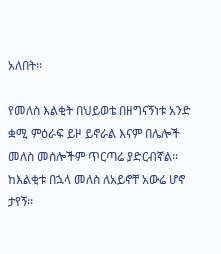አለበት፡፡

የመለስ እልቂት በህይወቴ በዘግናኝነቱ አንድ ቋሚ ምዕራፍ ይዞ ይኖራል እናም በሌሎች መለስ መሰሎችም ጥርጣሬ ያድርብኛል፡፡ ከእልቂቱ በኋላ መለስ ለአይኖቸ አውሬ ሆኖ ታየኝ፡፡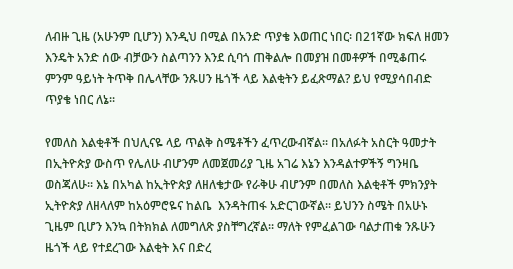ለብዙ ጊዜ (አሁንም ቢሆን) እንዲህ በሚል በአንድ ጥያቄ እወጠር ነበር፡ በ21ኛው ክፍለ ዘመን እንዴት አንድ ሰው ብቻውን ስልጣንን እንደ ሲባጎ ጠቅልሎ በመያዝ በመቶዎች በሚቆጠሩ ምንም ዓይነት ትጥቅ በሌላቸው ንጹሀን ዜጎች ላይ እልቂትን ይፈጽማል? ይህ የሚያሳበብድ ጥያቄ ነበር ለኔ፡፡

የመለስ እልቂቶች በህሊናዬ ላይ ጥልቅ ስሜቶችን ፈጥረውብኛል፡፡ በአለፉት አስርት ዓመታት በኢትዮጵያ ውስጥ የሌለሁ ብሆንም ለመጀመሪያ ጊዜ አገሬ እኔን እንዳልተዎችኝ ግንዛቤ ወስጃለሁ፡፡ እኔ በአካል ከኢትዮጵያ ለዘለቄታው የራቅሁ ብሆንም በመለስ እልቂቶች ምክንያት ኢትዮጵያ ለዘላለም ከአዕምሮዬና ከልቤ  እንዳትጠፋ አድርገውኛል፡፡ ይህንን ስሜት በአሁኑ ጊዜም ቢሆን እንኳ በትክክል ለመግለጽ ያስቸግረኛል፡፡ ማለት የምፈልገው ባልታጠቁ ንጹሁን ዜጎች ላይ የተደረገው እልቂት እና በድረ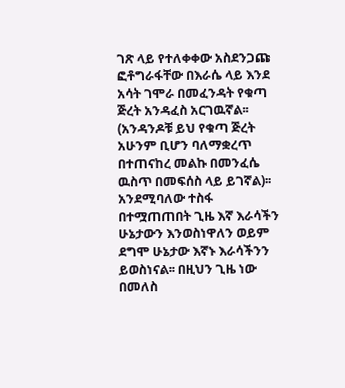ገጽ ላይ የተለቀቀው አስደንጋጩ ፎቶግራፋቸው በእራሴ ላይ እንደ አሳት ገሞራ በመፈንዳት የቁጣ ጅረት አንዳፈስ አርገዉኛል፡፡ (አንዳንዶቹ ይህ የቁጣ ጅረት አሁንም ቢሆን ባለማቋረጥ በተጠናከረ መልኩ በመንፈሴ ዉስጥ በመፍሰስ ላይ ይገኛል)፡፡ አንደሚባለው ተስፋ በተሟጠጠበት ጊዜ እኛ እራሳችን ሁኔታውን እንወስነዋለን ወይም ደግሞ ሁኔታው እኛኑ እራሳችንን ይወስነናል፡፡ በዚህን ጊዜ ነው በመለስ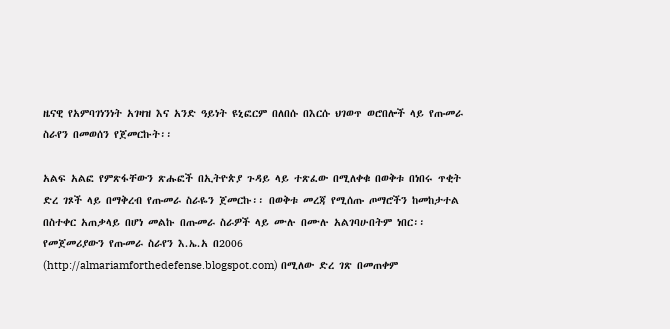ዜናዊ የአምባገነንነት አገዛዝ እና አንድ ዓይነት ዩኒፎርም በለበሱ በእርሱ ህገወጥ ወሮበሎች ላይ የጡመራ ስራየን በመወሰን የጀመርኩት፡፡

አልፍ አልፎ የምጽፋቸውን ጽሑፎች በኢትዮጵያ ጉዳይ ላይ ተጽፈው በሚለቀቁ በወቅቱ በነበሩ ጥቂት ድረ ገጾች ላይ በማቅረብ የጡመራ ስራዬን ጀመርኩ፡፡ በወቅቱ መረጃ የሚሰጡ ጦማሮችን ከመከታተል በስተቀር አጠቃላይ በሆነ መልኩ በጡመራ ስራዎች ላይ ሙሉ በሙሉ አልገባሁበትም ነበር፡፡ የመጀመሪያውን የጡመራ ስራየን እ.ኤ.አ በ2006  (http://almariamforthedefense.blogspot.com) በሚለው ድረ ገጽ በመጠቀም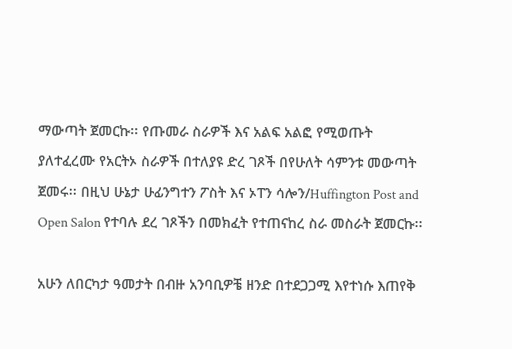ማውጣት ጀመርኩ፡፡ የጡመራ ስራዎች እና አልፍ አልፎ የሚወጡት ያለተፈረሙ የአርትኦ ስራዎች በተለያዩ ድረ ገጾች በየሁለት ሳምንቱ መውጣት ጀመሩ፡፡ በዚህ ሁኔታ ሁፊንግተን ፖስት እና ኦፐን ሳሎን/Huffington Post and Open Salon የተባሉ ደረ ገጾችን በመክፈት የተጠናከረ ስራ መስራት ጀመርኩ፡፡

አሁን ለበርካታ ዓመታት በብዙ አንባቢዎቼ ዘንድ በተደጋጋሚ እየተነሱ እጠየቅ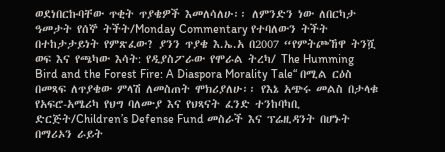ወደነበርኩባቸው ጥቂት ጥያቄዎች እመለሳለሁ፡፡ ለምንድን ነው ለበርካታ ዓመታት የሰኞ ትችት/Monday Commentary የተባለውን ትችት በተከታታይነት የምጽፈው? ያንን ጥያቄ እ.ኤ.አ በ2007 “የምትጮኸዋ ትንሿ ወፍ እና የጫካው እሳት: የዲያስፖራው የሞራል ትረካ/ The Humming Bird and the Forest Fire: A Diaspora Morality Tale“ በሚል ርዕስ በመጻፍ ለጥያቄው ምላሽ ለመስጠት ሞክሪያለሁ፡፡ የእኔ አጭሩ መልስ በታላቁ የአፍሮ-አሜሪካ የህግ ባለሙያ እና የህጻናት ፈንድ ተንከባካቢ ድርጅት/Children’s Defense Fund መስራች እና ፕሬዚዳንት በሆኑት በማሪኦን ራይት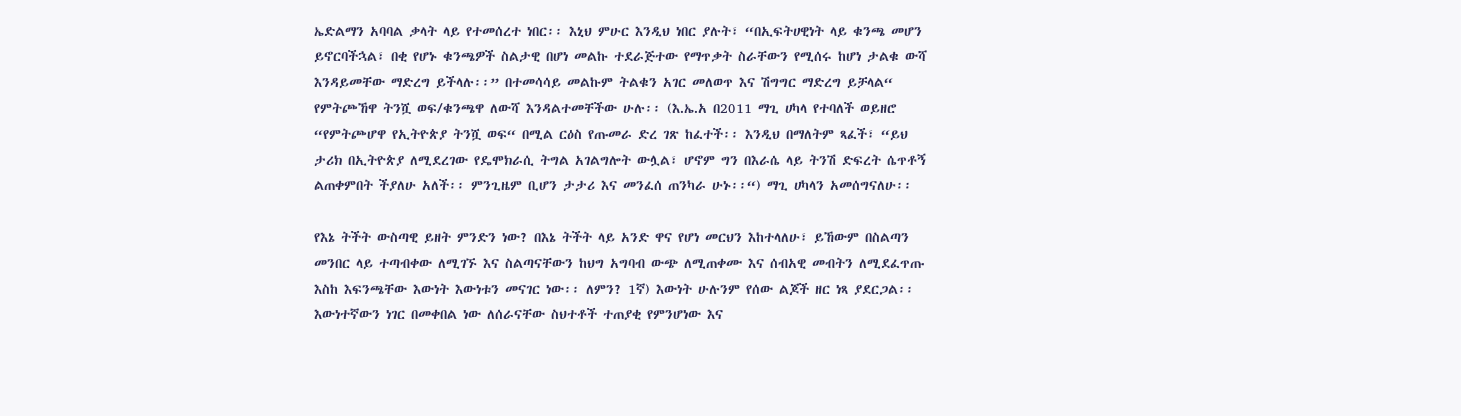ኤድልማን አባባል ቃላት ላይ የተመሰረተ ነበር፡፡ እኒህ ምሁር እንዲህ ነበር ያሉት፣ “በኢፍትሀዊነት ላይ ቁንጫ መሆን ይኖርባችኋል፣ በቂ የሆኑ ቁንጫዎች ስልታዊ በሆነ መልኩ ተደራጅተው የማጥቃት ስራቸውን የሚሰሩ ከሆነ ታልቁ ውሻ እንዳይመቸው ማድረግ ይችላሉ፡፡” በተመሳሳይ መልኩም ትልቁን አገር መለወጥ እና ሽግግር ማድረግ ይቻላል“ የምትጮኸዋ ትንሿ ወፍ/ቁንጫዋ ለውሻ እንዳልተመቸችው ሁሉ፡፡ (እ.ኤ.አ በ2011 ማጊ ሀካላ የተባለች ወይዘሮ “የምትጮሆዋ የኢትዮጵያ ትንሿ ወፍ“ በሚል ርዕስ የጡመራ ድረ ገጽ ከፈተች፡፡ እንዲህ በማለትም ጻፈች፣ “ይህ ታሪክ በኢትዮጵያ ለሚደረገው የዴሞክራሲ ትግል አገልግሎት ውሏል፣ ሆኖም ግን በእራሴ ላይ ትንሽ ድፍረት ሴጥቶኝ ልጠቀምበት ችያለሁ አለች፡፡ ምንጊዜም ቢሆን ታታሪ እና መንፈሰ ጠንካራ ሁኑ፡፡“) ማጊ ሀካላን አመሰግናለሁ፡፡

የእኔ ትችት ውስጣዊ ይዘት ምንድን ነው? በእኔ ትችት ላይ አንድ ዋና የሆነ መርህን እከተላለሁ፣ ይኸውም በስልጣን መንበር ላይ ተጣብቀው ለሚገኙ እና ስልጣናቸውን ከህግ አግባብ ውጭ ለሚጠቀሙ እና ሰብአዊ መብትን ለሚደፈጥጡ እስከ እፍንጫቸው እውነት እውነቱን መናገር ነው፡፡ ለምን? 1ኛ) እውነት ሁሉንም የሰው ልጆች ዘር ነጻ ያደርጋል፡፡ እውነተኛውን ነገር በመቀበል ነው ለሰራናቸው ስህተቶች ተጠያቂ የምንሆነው እና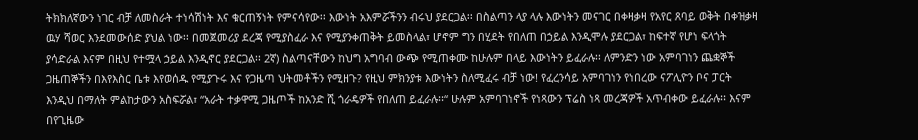ትክክለኛውን ነገር ብቻ ለመስራት ተነሳሽነት እና ቁርጠኝነት የምናሳየው፡፡ እውነት አእምሯችንን ብሩህ ያደርጋል፡፡ በስልጣን ላያ ላሉ እውነትን መናገር በቀዛቃዛ የአየር ጸባይ ወቅት በቀዝቃዛ ዉሃ ሻወር እንደመውሰድ ያህል ነው፡፡ በመጀመሪያ ደረጃ የሚያስፈራ እና የሚያንቀጠቅት ይመስላል፣ ሆኖም ግን በሂደት የበለጠ በኃይል እንዲሞሉ ያደርጋል፣ ከፍተኛ የሆነ ፍላጎት ያሳድራል እናም በዚህ የተሟላ ኃይል እንዲኖር ያደርጋል፡፡ 2ኛ) ስልጣናቸውን ከህግ አግባብ ውጭ የሚጠቀሙ ከሁሉም በላይ እውነትን ይፈራሉ፡፡ ለምንድን ነው አምባገነን ጨቋኞች ጋዜጠኞችን በእየእስር ቤቱ እየወሰዱ የሚያጉሩ እና የጋዜጣ ህትመቶችን የሚዘጉ? የዚህ ምክንያቱ እውነትን ስለሚፈሩ ብቻ ነው! የፈረንሳይ አምባገነን የነበረው ናፖሊዮን ቦና ፓርት  እንዲህ በማለት ምልከታውን አስፍሯል፣ “አራት ተቃዋሚ ጋዜጦች ከአንድ ሺ ጎራዴዎች የበለጠ ይፈራሉ፡፡“ ሁሉም አምባገነኖች የነጻውን ፕሬስ ነጻ መረጃዎች አጥብቀው ይፈራሉ፡፡ እናም በየጊዜው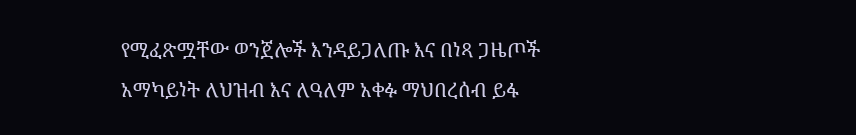የሚፈጽሟቸው ወንጀሎች እንዳይጋለጡ እና በነጻ ጋዜጦች አማካይነት ለህዝብ እና ለዓለም አቀፉ ማህበረሰብ ይፋ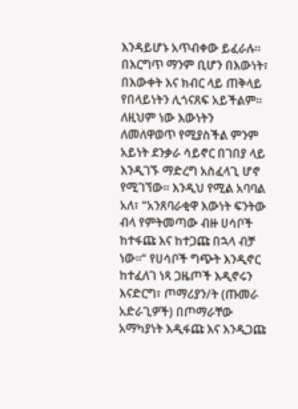እንዳይሆኑ አጥብቀው ይፈራሉ፡፡ በእርግጥ ማንም ቢሆን በእውነት፣ በእውቀት እና ክብር ላይ ጠቅላይ የበላይነትን ሊጎናጸፍ አይችልም፡፡ ለዚህም ነው እውነትን ለመለዋወጥ የሚያስችል ምንም አይነት ደንቃራ ሳይኖር በገበያ ላይ እንዲገኙ ማድረግ አስፈላጊ ሆኖ የሚገኘው፡፡ እንዲህ የሚል አባባል አለ፣ “አንጸባራቂዋ እውነት ፍንትው ብላ የምትመጣው ብዙ ሀሳቦች ከተፋጩ እና ከተጋጩ በኋላ ብቻ ነው፡፡“ የሀሳቦች ግጭት እንዲኖር ከተፈለገ ነጻ ጋዜጦች እዲኖሩን እናድርግ፣ ጦማሪያን/ት (ጡመራ አድራጊዎች) በጦማራቸው አማካያነት እዲፋጩ እና እንዲጋጩ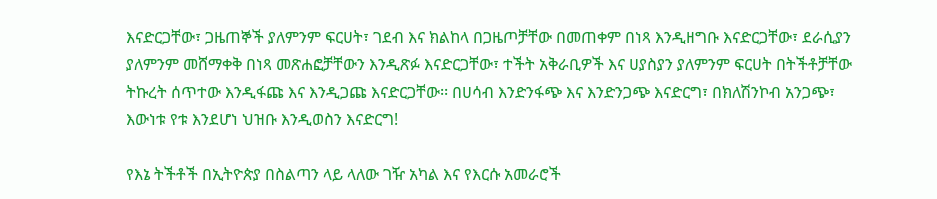እናድርጋቸው፣ ጋዜጠኞች ያለምንም ፍርሀት፣ ገደብ እና ክልከላ በጋዜጦቻቸው በመጠቀም በነጻ እንዲዘግቡ እናድርጋቸው፣ ደራሲያን ያለምንም መሸማቀቅ በነጻ መጽሐፎቻቸውን እንዲጽፉ እናድርጋቸው፣ ተችት አቅራቢዎች እና ሀያስያን ያለምንም ፍርሀት በትችቶቻቸው ትኩረት ሰጥተው እንዲፋጩ እና እንዲጋጩ እናድርጋቸው፡፡ በሀሳብ እንድንፋጭ እና እንድንጋጭ እናድርግ፣ በክለሽንኮብ አንጋጭ፣ እውነቱ የቱ እንደሆነ ህዝቡ እንዲወስን እናድርግ!

የእኔ ትችቶች በኢትዮጵያ በስልጣን ላይ ላለው ገዥ አካል እና የእርሱ አመራሮች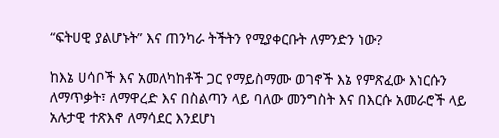“ፍትሀዊ ያልሆኑት” እና ጠንካራ ትችትን የሚያቀርቡት ለምንድን ነው?

ከእኔ ሀሳቦች እና አመለካከቶች ጋር የማይስማሙ ወገኖች እኔ የምጽፈው እነርሱን ለማጥቃት፣ ለማዋረድ እና በስልጣን ላይ ባለው መንግስት እና በእርሱ አመራሮች ላይ አሉታዊ ተጽእኖ ለማሳደር እንደሆነ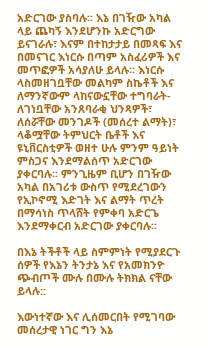አድርገው ያስባሉ፡፡ እኔ በገዥው አካል ላይ ጨካኝ እንደሆንኩ አድርግው ይናገራሉ፣ እናም በተከታታይ በመጻፍ እና በመናገር እነርሱ በጣም አስፈሪዎች እና መጥፎዎች አሳያለሁ ይላሉ፡፡ እነርሱ ላስመዘገቧቸው መልካም ስኬቶች እና ለማንኛውም ላከናውኗቸው ተግባራት- ለገነቧቸው አንጸባራቂ ህንጻዎች፣ ለሰሯቸው መንገዶች (መሰረተ ልማት)፣ ላቆሟቸው ትምህርት ቤቶች እና ዩኒቨርስቲዎች ወዘተ ሁሉ ምንም ዓይነት ምስጋና እንደማልሰጥ አድርገው ያቀርባሉ፡፡ ምንጊዜም ቢሆን በገዥው አካል በአገሪቱ ውስጥ የሚደረገውን የኢኮኖሚ እድገት እና ልማት ጥረት በማሳነስ ጥላሸት የምቀባ አድርጌ እንደማቀርብ አድርገው ያቀርባሉ፡፡

በእኔ ትችቶች ላይ ስምምነት የሚያደርጉ ሰዎች የእኔን ትንታኔ እና የአመክንዮ ጭብጦች ሙሉ በሙሉ ትክክል ናቸው ይላሉ::

እውነተኛው እና ሊሰመርበት የሚገባው መሰረታዊ ነገር ግን እኔ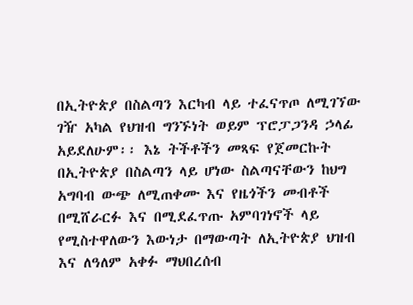በኢትዮጵያ በስልጣን እርካብ ላይ ተፈናጥጦ ለሚገኘው ገዥ አካል የህዝብ ግንኙነት ወይም ፕሮፓጋንዳ ኃላፊ አይደለሁም፡፡ እኔ ትችቶችን መጻፍ የጀመርኩት በኢትዮጵያ በስልጣን ላይ ሆነው ስልጣናቸውን ከህግ አግባብ ውጭ ለሚጠቀሙ እና የዜጎችን መብቶች በሚሸራርፉ እና በሚደፈጥጡ አምባገነኖች ላይ የሚስተዋለውን እውነታ በማውጣት ለኢትዮጵያ ህዝብ እና ለዓለም አቀፉ ማህበረሰብ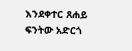እንደቀተር ጸሐይ ፍንትው አድርጎ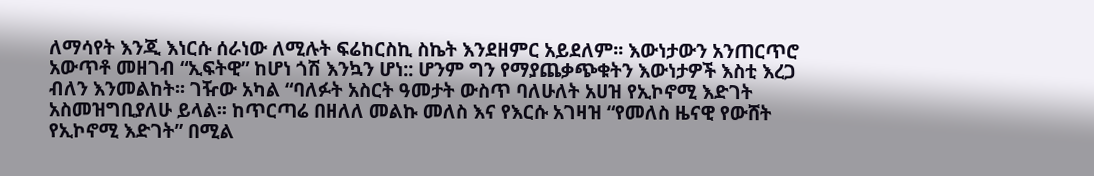ለማሳየት እንጂ እነርሱ ሰራነው ለሚሉት ፍሬከርስኪ ስኬት እንደዘምር አይደለም፡፡ እውነታውን አንጠርጥሮ አውጥቶ መዘገብ “ኢፍትዊ” ከሆነ ጎሽ እንኳን ሆነ:: ሆንም ግን የማያጨቃጭቁትን እውነታዎች እስቲ እረጋ ብለን እንመልከት፡፡ ገዥው አካል “ባለፉት አስርት ዓመታት ውስጥ ባለሁለት አሀዝ የኢኮኖሚ እድገት አስመዝግቢያለሁ ይላል፡፡ ከጥርጣሬ በዘለለ መልኩ መለስ እና የእርሱ አገዛዝ “የመለስ ዜናዊ የውሸት የኢኮኖሚ እድገት” በሚል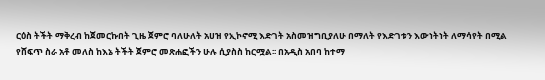ርዕስ ትችት ማቅረብ ከጀመርኩበት ጊዜ ጀምሮ ባለሁለት አሀዝ የኢኮኖሚ እድገት አስመዝግቢያለሁ በማለት የእድገቱን እውነትነት ለማሳየት በሚል የሸፍጥ ስራ አቶ መለስ ከእኔ ትችት ጀምሮ መጽሐፎችን ሁሉ ሲያስስ ከርሟል፡፡ በአዲስ አበባ ከተማ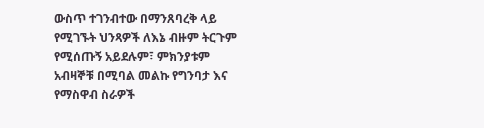ውስጥ ተገንብተው በማንጸባረቅ ላይ የሚገኙት ህንጻዎች ለእኔ ብዙም ትርጉም የሚሰጡኝ አይደሉም፣ ምክንያቱም አብዛኞቹ በሚባል መልኩ የግንባታ እና የማስዋብ ስራዎች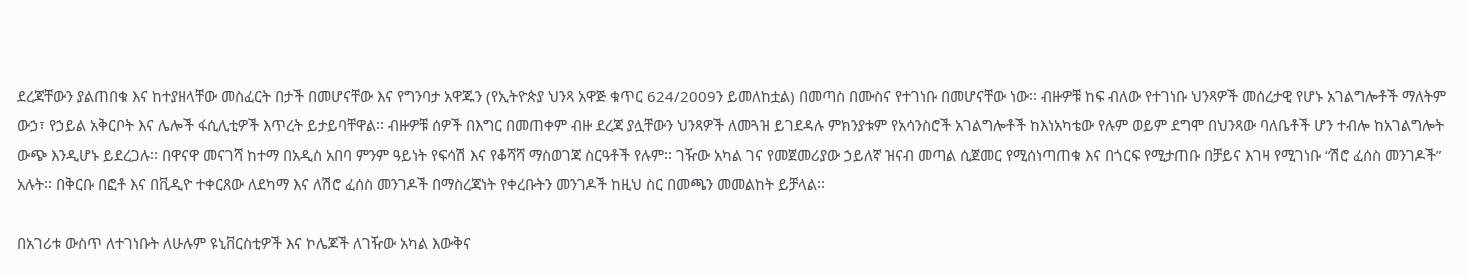ደረጃቸውን ያልጠበቁ እና ከተያዘላቸው መስፈርት በታች በመሆናቸው እና የግንባታ አዋጁን (የኢትዮጵያ ህንጻ አዋጅ ቁጥር 624/2009ን ይመለከቷል) በመጣስ በሙስና የተገነቡ በመሆናቸው ነው፡፡ ብዙዎቹ ከፍ ብለው የተገነቡ ህንጻዎች መሰረታዊ የሆኑ አገልግሎቶች ማለትም ውኃ፣ የኃይል አቅርቦት እና ሌሎች ፋሲሊቲዎች እጥረት ይታይባቸዋል፡፡ ብዙዎቹ ሰዎች በእግር በመጠቀም ብዙ ደረጃ ያሏቸውን ህንጻዎች ለመጓዝ ይገደዳሉ ምክንያቱም የአሳንስሮች አገልግሎቶች ከእነአካቴው የሉም ወይም ደግሞ በህንጻው ባለቤቶች ሆን ተብሎ ከአገልግሎት ውጭ እንዲሆኑ ይደረጋሉ፡፡ በዋናዋ መናገሻ ከተማ በአዲስ አበባ ምንም ዓይነት የፍሳሽ እና የቆሻሻ ማስወገጃ ስርዓቶች የሉም፡፡ ገዥው አካል ገና የመጀመሪያው ኃይለኛ ዝናብ መጣል ሲጀመር የሚሰነጣጠቁ እና በጎርፍ የሚታጠቡ በቻይና እገዛ የሚገነቡ “ሽሮ ፈሰስ መንገዶች” አሉት፡፡ በቅርቡ በፎቶ እና በቪዲዮ ተቀርጸው ለደካማ እና ለሽሮ ፈሰስ መንገዶች በማስረጃነት የቀረቡትን መንገዶች ከዚህ ስር በመጫን መመልከት ይቻላል፡፡

በአገሪቱ ውስጥ ለተገነቡት ለሁሉም ዩኒቨርስቲዎች እና ኮሌጆች ለገዥው አካል እውቅና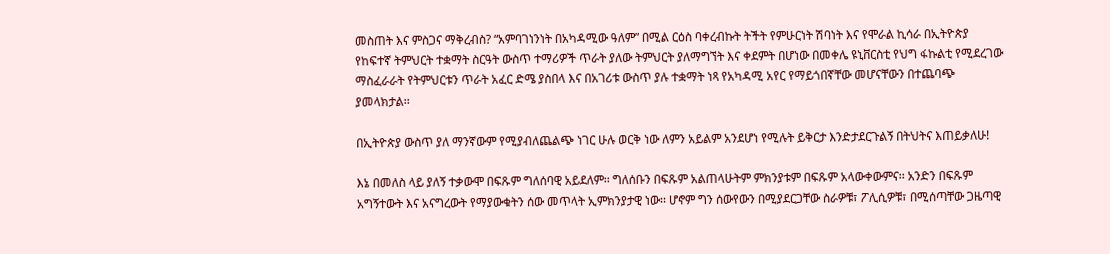መስጠት እና ምስጋና ማቅረብስ? “አምባገነንነት በአካዳሚው ዓለም” በሚል ርዕስ ባቀረብኩት ትችት የምሁርነት ሽባነት እና የሞራል ኪሳራ በኢትዮጵያ የከፍተኛ ትምህርት ተቋማት ስርዓት ውስጥ ተማሪዎች ጥራት ያለው ትምህርት ያለማግኘት እና ቀደምት በሆነው በመቀሌ ዩኒቨርስቲ የህግ ፋኩልቲ የሚደረገው ማስፈራራት የትምህርቱን ጥራት አፈር ድሜ ያስበላ እና በአገሪቱ ውስጥ ያሉ ተቋማት ነጻ የአካዳሚ አየር የማይጎበኛቸው መሆናቸውን በተጨባጭ ያመላክታል፡፡

በኢትዮጵያ ውስጥ ያለ ማንኛውም የሚያብለጨልጭ ነገር ሁሉ ወርቅ ነው ለምን አይልም አንደሆነ የሚሉት ይቅርታ እንድታደርጉልኝ በትህትና እጠይቃለሁ!

እኔ በመለስ ላይ ያለኝ ተቃውሞ በፍጹም ግለሰባዊ አይደለም፡፡ ግለሰቡን በፍጹም አልጠላሁትም ምክንያቱም በፍጹም አላውቀውምና፡፡ አንድን በፍጹም አግኝተውት እና አናግረውት የማያውቁትን ሰው መጥላት ኢምክንያታዊ ነው፡፡ ሆኖም ግን ሰውየውን በሚያደርጋቸው ስራዎቹ፣ ፖሊሲዎቹ፣ በሚሰጣቸው ጋዜጣዊ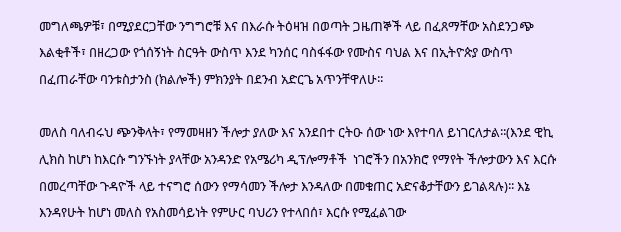መግለጫዎቹ፣ በሚያደርጋቸው ንግግሮቹ እና በእራሱ ትዕዛዝ በወጣት ጋዜጠኞች ላይ በፈጸማቸው አስደንጋጭ እልቂቶች፣ በዘረጋው የጎሰኝነት ስርዓት ውስጥ እንደ ካንሰር ባስፋፋው የሙስና ባህል እና በኢትዮጵያ ውስጥ በፈጠራቸው ባንቱስታንስ (ክልሎች) ምክንያት በደንብ አድርጌ አጥንቸዋለሁ፡፡

መለስ ባለብሩህ ጭንቅላት፣ የማመዛዘን ችሎታ ያለው እና አንደበተ ርትዑ ሰው ነው እየተባለ ይነገርለታል፡፡(እንደ ዊኪ ሊክስ ከሆነ ከእርሱ ግንኙነት ያላቸው አንዳንድ የአሜሪካ ዲፕሎማቶች  ነገሮችን በአንክሮ የማየት ችሎታውን እና እርሱ በመረጣቸው ጉዳዮች ላይ ተናግሮ ሰውን የማሳመን ችሎታ እንዳለው በመቁጠር አድናቆታቸውን ይገልጻሉ)፡፡ እኔ እንዳየሁት ከሆነ መለስ የአስመሳይነት የምሁር ባህሪን የተላበሰ፣ እርሱ የሚፈልገው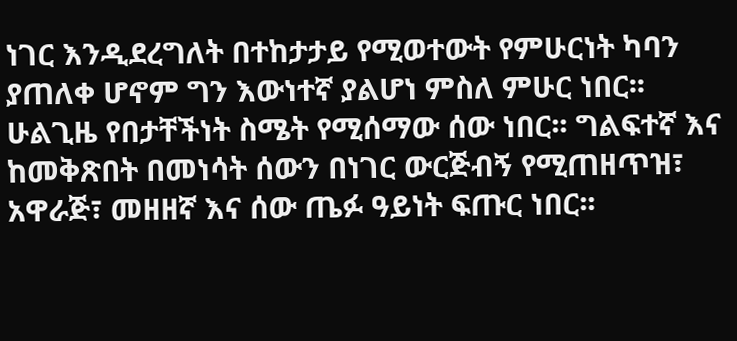ነገር እንዲደረግለት በተከታታይ የሚወተውት የምሁርነት ካባን ያጠለቀ ሆኖም ግን እውነተኛ ያልሆነ ምስለ ምሁር ነበር፡፡ ሁልጊዜ የበታቸችነት ስሜት የሚሰማው ሰው ነበር፡፡ ግልፍተኛ እና ከመቅጽበት በመነሳት ሰውን በነገር ውርጅብኝ የሚጠዘጥዝ፣ አዋራጅ፣ መዘዘኛ እና ሰው ጤፉ ዓይነት ፍጡር ነበር፡፡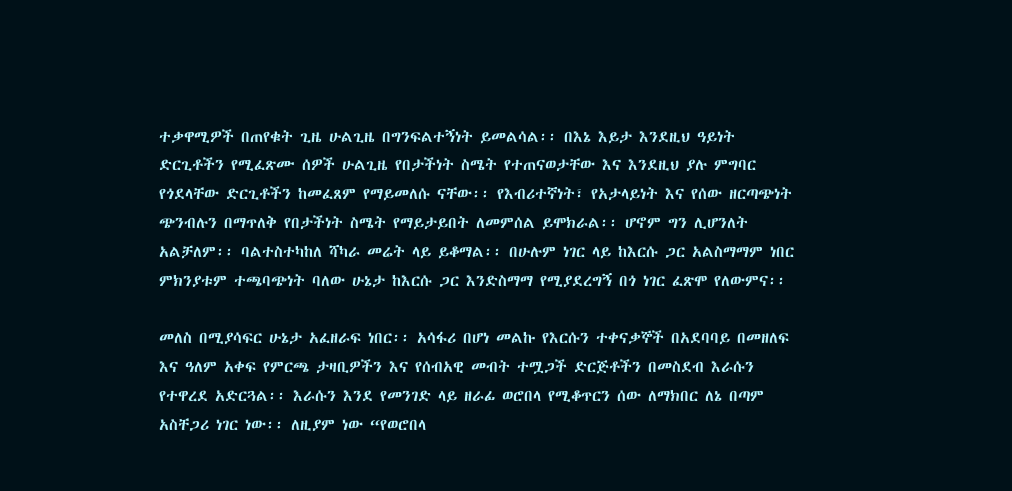ተቃዋሚዎች በጠየቁት ጊዜ ሁልጊዜ በግንፍልተኝነት ይመልሳል፡፡ በእኔ እይታ እንደዚህ ዓይነት ድርጊቶችን የሚፈጽሙ ሰዎች ሁልጊዜ የበታችነት ስሜት የተጠናወታቸው እና እንደዚህ ያሉ ምግባር የጎደላቸው ድርጊቶችን ከመፈጸም የማይመለሱ ናቸው፡፡ የእብሪተኛነት፣ የአታላይነት እና የሰው ዘርጣጭነት ጭንብሉን በማጥለቅ የበታችነት ስሜት የማይታይበት ለመምሰል ይሞክራል፡፡ ሆኖም ግን ሊሆንለት አልቻለም፡፡ ባልተስተካከለ ሻካራ መሬት ላይ ይቆማል፡፡ በሁሉም ነገር ላይ ከእርሱ ጋር አልስማማም ነበር ምክንያቱም ተጫባጭነት ባለው ሁኔታ ከእርሱ ጋር እንድስማማ የሚያደረግኝ በጎ ነገር ፈጽሞ የለውምና፡፡

መለስ በሚያሳፍር ሁኔታ አፈዘራፍ ነበር፡፡ አሳፋሪ በሆነ መልኩ የእርሱን ተቀናቃኞች በአደባባይ በመዘለፍ እና ዓለም አቀፍ የምርጫ ታዛቢዎችን እና የሰብአዊ መብት ተሟጋች ድርጅቶችን በመስደብ እራሱን የተዋረደ አድርጓል፡፡ እራሱን እንደ የመንገድ ላይ ዘራፊ ወሮበላ የሚቆጥርን ሰው ለማክበር ለኔ በጣም አስቸጋሪ ነገር ነው፡፡ ለዚያም ነው “የወሮበላ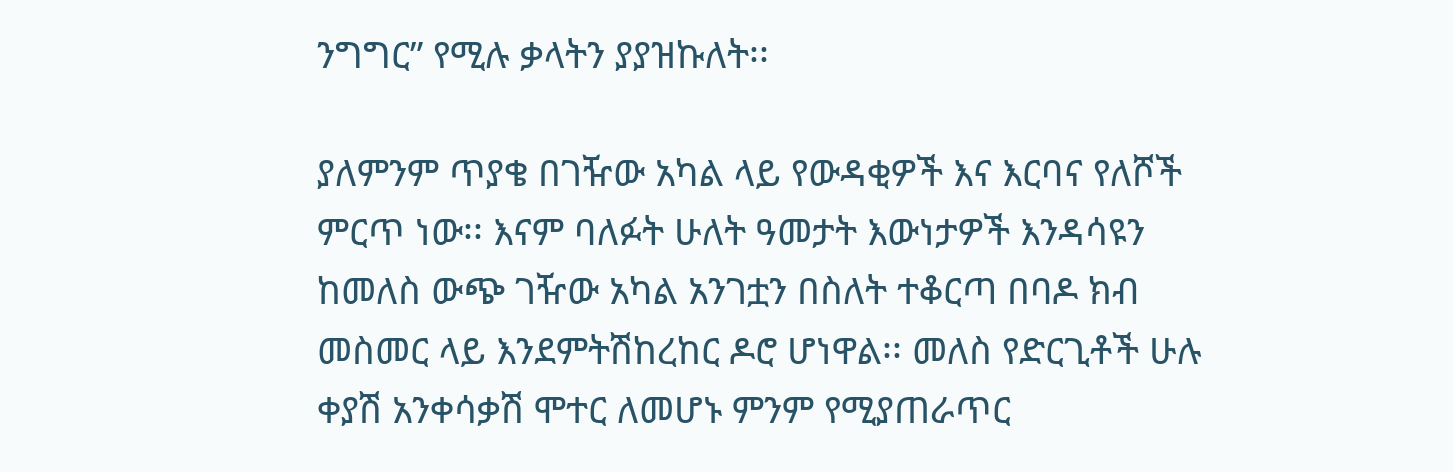ንግግር” የሚሉ ቃላትን ያያዝኩለት፡፡

ያለምንም ጥያቄ በገዥው አካል ላይ የውዳቂዎች እና እርባና የለሾች ምርጥ ነው፡፡ እናም ባለፉት ሁለት ዓመታት እውነታዎች እንዳሳዩን ከመለስ ውጭ ገዥው አካል አንገቷን በስለት ተቆርጣ በባዶ ክብ መስመር ላይ እንደምትሽከረከር ዶሮ ሆነዋል፡፡ መለስ የድርጊቶች ሁሉ ቀያሽ አንቀሳቃሽ ሞተር ለመሆኑ ምንም የሚያጠራጥር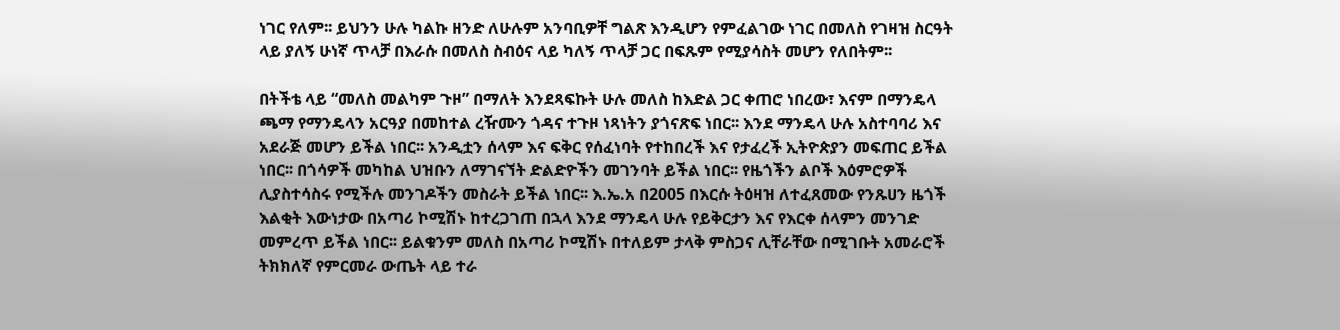ነገር የለም፡፡ ይህንን ሁሉ ካልኩ ዘንድ ለሁሉም አንባቢዎቸ ግልጽ እንዲሆን የምፈልገው ነገር በመለስ የገዛዝ ስርዓት ላይ ያለኝ ሁነኛ ጥላቻ በእራሱ በመለስ ስብዕና ላይ ካለኝ ጥላቻ ጋር በፍጹም የሚያሳስት መሆን የለበትም፡፡

በትችቴ ላይ “መለስ መልካም ጉዞ” በማለት እንደጻፍኩት ሁሉ መለስ ከእድል ጋር ቀጠሮ ነበረው፣ እናም በማንዴላ ጫማ የማንዴላን አርዓያ በመከተል ረዥሙን ጎዳና ተጉዞ ነጻነትን ያጎናጽፍ ነበር፡፡ እንደ ማንዴላ ሁሉ አስተባባሪ እና አደራጅ መሆን ይችል ነበር፡፡ አንዲቷን ሰላም እና ፍቅር የሰፈነባት የተከበረች እና የታፈረች ኢትዮጵያን መፍጠር ይችል ነበር፡፡ በጎሳዎች መካከል ህዝቡን ለማገናኘት ድልድዮችን መገንባት ይችል ነበር፡፡ የዜጎችን ልቦች እዕምሮዎች ሊያስተሳስሩ የሚችሉ መንገዶችን መስራት ይችል ነበር፡፡ እ.ኤ.አ በ2005 በእርሱ ትዕዛዝ ለተፈጸመው የንጹሀን ዜጎች እልቂት እውነታው በአጣሪ ኮሚሽኑ ከተረጋገጠ በኋላ እንደ ማንዴላ ሁሉ የይቅርታን እና የእርቀ ሰላምን መንገድ መምረጥ ይችል ነበር፡፡ ይልቁንም መለስ በአጣሪ ኮሚሽኑ በተለይም ታላቅ ምስጋና ሊቸራቸው በሚገቡት አመራሮች ትክክለኛ የምርመራ ውጤት ላይ ተራ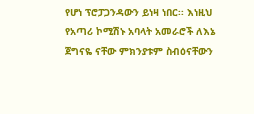የሆነ ፕሮፓጋንዳውን ይነዛ ነበር፡፡ እነዚህ የአጣሪ ኮሚሽኑ አባላት አመራሮች ለእኔ ጀግናዬ ናቸው ምክንያቱም ስብዕናቸውን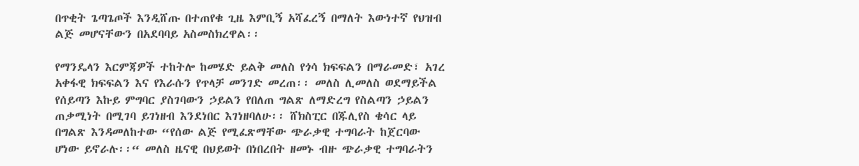በጥቂት ጌጣጌጦች እንዲሸጡ በተጠየቁ ጊዜ እምቢኝ አሻፈረኝ በማለት እውነተኛ የህዝብ ልጅ መሆናቸውን በአደባባይ አስመስክረዋል፡፡

የማንዴላን እርምጃዎች ተከትሎ ከመሄድ ይልቅ መለስ የጎሳ ክፍፍልን በማራመድ፣ አገረ አቀፋዊ ክፍፍልን እና የእራሱን የጥላቻ መንገድ መረጠ፡፡ መለስ ሊመለስ ወደማይችል የሰይጣን እኩይ ምግባር ያስገባውን ኃይልን የበለጠ ግልጽ ለማድረግ የስልጣን ኃይልን ጠቃሚነት በሚገባ ይገነዘብ እንደነበር እገነዘባለሁ፡፡ ሸክስፒር በጁሊየስ ቄሳር ላይ በግልጽ እንዳመለከተው “የሰው ልጅ የሚፈጽማቸው ጭራቃዊ ተግባራት ከጀርባው ሆነው ይኖራሉ፡፡“ መለስ ዜናዊ በህይወት በነበረበት ዘመኑ ብዙ ጭራቃዊ ተግባራትን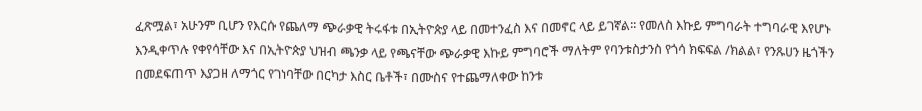ፈጽሟል፣ አሁንም ቢሆን የእርሱ የጨለማ ጭራቃዊ ትሩፋቱ በኢትዮጵያ ላይ በመተንፈስ እና በመኖር ላይ ይገኛል፡፡ የመለስ እኩይ ምግባራት ተግባራዊ እየሆኑ እንዲቀጥሉ የቀየሳቸው እና በኢትዮጵያ ህዝብ ጫንቃ ላይ የጫናቸው ጭራቃዊ እኩይ ምግባሮች ማለትም የባንቱስታንስ የጎሳ ክፍፍል /ክልል፣ የንጹሀን ዜጎችን በመደፍጠጥ እያጋዘ ለማጎር የገነባቸው በርካታ እስር ቤቶች፣ በሙስና የተጨማለቀው ከንቱ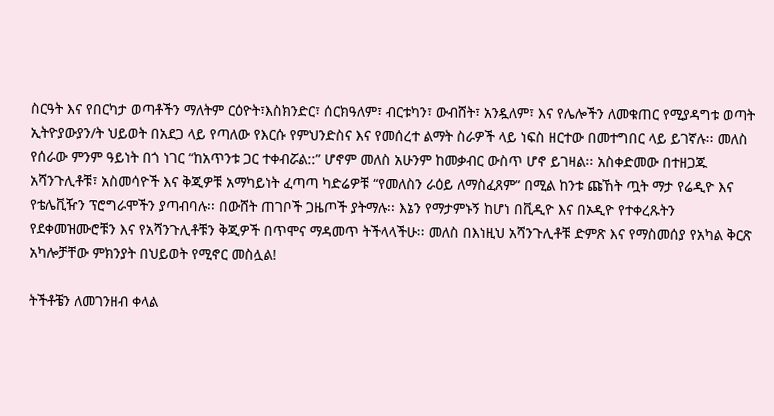ስርዓት እና የበርካታ ወጣቶችን ማለትም ርዕዮት፣እስክንድር፣ ሰርክዓለም፣ ብርቱካን፣ ውብሸት፣ አንዷለም፣ እና የሌሎችን ለመቁጠር የሚያዳግቱ ወጣት ኢትዮያውያን/ት ህይወት በአደጋ ላይ የጣለው የእርሱ የምህንድስና እና የመሰረተ ልማት ስራዎች ላይ ነፍስ ዘርተው በመተግበር ላይ ይገኛሉ፡፡ መለስ የሰራው ምንም ዓይነት በጎ ነገር “ከአጥንቱ ጋር ተቀብሯል::” ሆኖም መለስ አሁንም ከመቃብር ውስጥ ሆኖ ይገዛል፡፡ አስቀድመው በተዘጋጁ አሻንጉሊቶቹ፣ አስመሳዮች እና ቅጂዎቹ አማካይነት ፈጣጣ ካድሬዎቹ “የመለስን ራዕይ ለማስፈጸም” በሚል ከንቱ ጩኸት ጧት ማታ የሬዲዮ እና የቴሌቪዥን ፕሮግራሞችን ያጣብባሉ፡፡ በውሸት ጠገቦች ጋዜጦች ያትማሉ፡፡ እኔን የማታምኑኝ ከሆነ በቪዲዮ እና በኦዲዮ የተቀረጹትን የደቀመዝሙሮቹን እና የአሻንጉሊቶቹን ቅጂዎች በጥሞና ማዳመጥ ትችላላችሁ፡፡ መለስ በእነዚህ አሻንጉሊቶቹ ድምጽ እና የማስመሰያ የአካል ቅርጽ አካሎቻቸው ምክንያት በህይወት የሚኖር መስሏል!

ትችቶቼን ለመገንዘብ ቀላል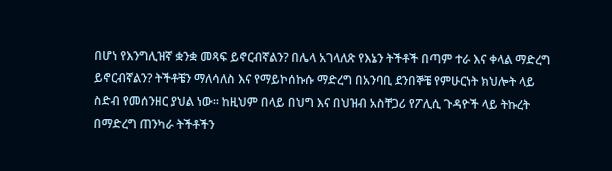በሆነ የእንግሊዝኛ ቋንቋ መጻፍ ይኖርብኛልን? በሌላ አገላለጽ የእኔን ትችቶች በጣም ተራ እና ቀላል ማድረግ ይኖርብኛልን? ትችቶቼን ማለሳለስ እና የማይኮሰኩሱ ማድረግ በአንባቢ ደንበኞቼ የምሁርነት ክህሎት ላይ ስድብ የመሰንዘር ያህል ነው፡፡ ከዚህም በላይ በህግ እና በህዝብ አስቸጋሪ የፖሊሲ ጉዳዮች ላይ ትኩረት በማድረግ ጠንካራ ትችቶችን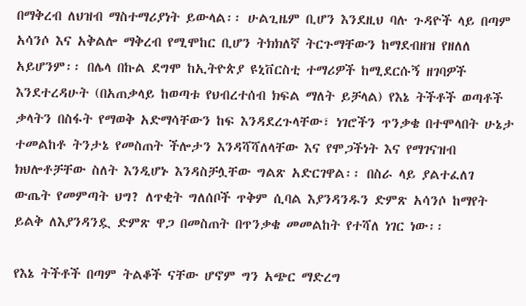በማቅረብ ለህዝብ ማስተማሪያነት ይውላል፡፡ ሁልጊዜም ቢሆን እንደዚህ ባሉ ጉዳዮች ላይ በጣም አሳንሶ እና አቅልሎ ማቅረብ የሚሞከር ቢሆን ትክክለኛ ትርጉማቸውን ከማደብዘዝ የዘለለ አይሆንም፡፡ በሌላ በኩል ደግሞ ከኢትዮጵያ ዩኒቨርስቲ ተማሪዎች ከሚደርሱኝ ዘገባዎች እንደተረዳሁት (በአጠቃላይ ከወጣቱ የህብረተሰብ ክፍል ማለት ይቻላል) የእኔ ትችቶች ወጣቶች ቃላትን በስፋት የማወቅ አድማሳቸውን ከፍ እንዳደረጉላቸው፣ ነገሮችን ጥንቃቄ በተሞላበት ሁኔታ ተመልከቶ ትንታኔ የመስጠት ችሎታን እንዳሻሻለላቸው እና የሞጋችነት እና የማገናዝብ ክህሎቶቻቸው ስለት እንዲሆኑ እንዳስቻሏቸው ግልጽ አድርገዋል፡፡ በስራ ላይ ያልተፈለገ ውጤት የመምጣት ህግ? ለጥቂት ግለሰቦች ጥቅም ሲባል እያንዳንዱን ድምጽ አሳንሶ ከማየት ይልቅ ለእያንዳንዷ ድምጽ ዋጋ በመስጠት በጥንቃቄ መመልከት የተሻለ ነገር ነው፡፡

የእኔ ትችቶች በጣም ትልቆች ናቸው ሆኖም ግን አጭር ማድረግ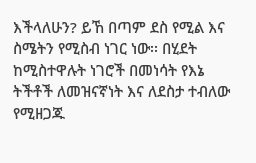እችላለሁን? ይኸ በጣም ደስ የሚል እና ስሜትን የሚስብ ነገር ነው፡፡ በሂደት ከሚስተዋሉት ነገሮች በመነሳት የእኔ ትችቶች ለመዝናኛነት እና ለደስታ ተብለው የሚዘጋጁ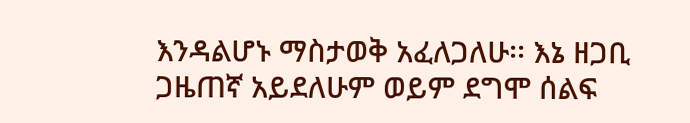እንዳልሆኑ ማስታወቅ አፈለጋለሁ፡፡ እኔ ዘጋቢ ጋዜጠኛ አይደለሁም ወይም ደግሞ ሰልፍ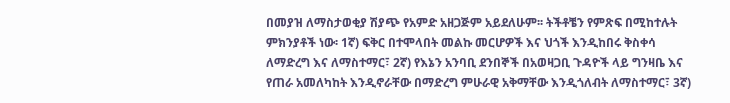በመያዝ ለማስታወቂያ ሽያጭ የአምድ አዘጋጅም አይደለሁም፡፡ ትችቶቼን የምጽፍ በሚከተሉት ምክንያቶች ነው፡ 1ኛ) ፍቅር በተሞላበት መልኩ መርሆዎች እና ህጎች እንዲከበሩ ቅስቀሳ ለማድረግ እና ለማስተማር፣ 2ኛ) የእኔን አንባቢ ደንበኞች በአወዛጋቢ ጉዳዮች ላይ ግንዛቤ እና የጠራ አመለካከት እንዲኖራቸው በማድረግ ምሁራዊ አቅማቸው እንዲጎለብት ለማስተማር፣ 3ኛ)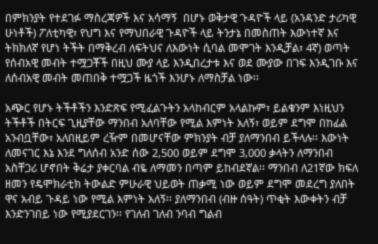በምክንያት የተደገፉ ማስረጃዎች እና አሳማኝ  በሆኑ ወቅታዊ ጉዳዮች ላይ (አንዳንድ ታሪካዊ ሁነቶች) ፖለቲካዊ፣ የህግ እና የማህበራዊ ጉዳዮች ላይ ትንታኔ በመስጠት እውነተኛ እና ትክክለኛ የሆነ ትችት በማቅረብ ለፍትህና ለእውነት ሲባል መሞገት እንዲቻል፣ 4ኛ) ወጣት የሰብአዊ መብት ተሟጋቾች በዚህ ሙያ ላይ እንዲበረታቱ እና ወደ ሙያው በገፍ እንዲገቡ እና ለሰብአዊ መብት መጠበቅ ተሟጋች ዜጎች እንሆኑ ለማስቻል ነው፡፡

አጭር የሆኑ ትችቶችን እንድጽፍ የሚፈልጉትን አላከብርም አላልኩም፣ ይልቁንም እነዚህን ትችቶች በትርፍ ጊዚያቸው ማንበብ አለባቸው የሚል እምነት አለኝ፣ ወይም ደግሞ በከፊል አንብቧቸው፣ አለበዚይም ረዥም በመሆናቸው ምክንያት ብቻ ያለማንበብ ይችላሉ፡፡ እውነት ለመናገር እኔ እንደ ግለሰብ አንድ ሰው 2,500 ወይም ደግሞ 3,000 ቃላትን ለማንበብ  አስቸጋሪ ሆኖበት ቅሬታ ያቀርባል ብዬ ለማመን በጣም ይከብደኛል፡፡ ማንበብ ለ21ኛው ክፍለ ዘመን የዴሞክራቲክ ትውልድ ምሁራዊ ህይወት ጠቃሚ ነው ወይም ደግሞ መደረግ ያለበት ዋና አብይ ጉዳይ ነው የሚል እምነት አለኝ፡፡ ያለማንበብ (ብዙ ሰዓት) ጥቂት እውቀትን ብቻ እንድንገበይ ነው የሚያደርገን፡፡ የገለብ ገለብ ንባብ ግልብ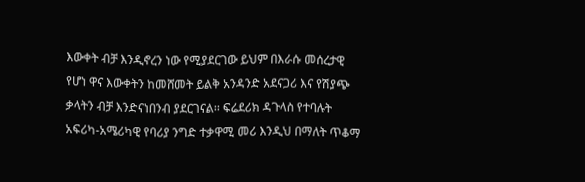እውቀት ብቻ እንዲኖረን ነው የሚያደርገው ይህም በእራሱ መሰረታዊ የሆነ ዋና እውቀትን ከመሸመት ይልቅ አንዳንድ አደናጋሪ እና የሽያጭ ቃላትን ብቻ እንድናነበንብ ያደርገናል፡፡ ፍሬደሪክ ዳጉላስ የተባሉት አፍሪካ-አሜሪካዊ የባሪያ ንግድ ተቃዋሚ መሪ እንዲህ በማለት ጥቆማ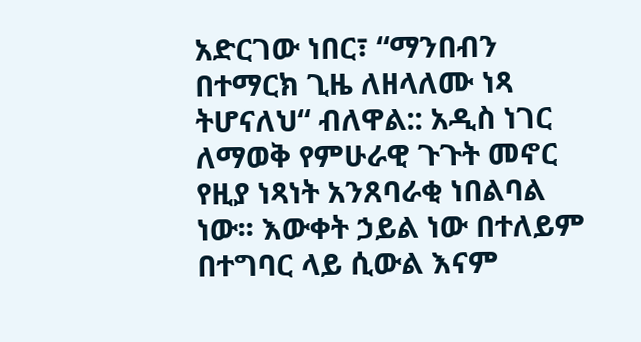አድርገው ነበር፣ “ማንበብን በተማርክ ጊዜ ለዘላለሙ ነጻ ትሆናለህ“ ብለዋል:: አዲስ ነገር ለማወቅ የምሁራዊ ጉጉት መኖር የዚያ ነጻነት አንጸባራቂ ነበልባል ነው፡፡ እውቀት ኃይል ነው በተለይም በተግባር ላይ ሲውል እናም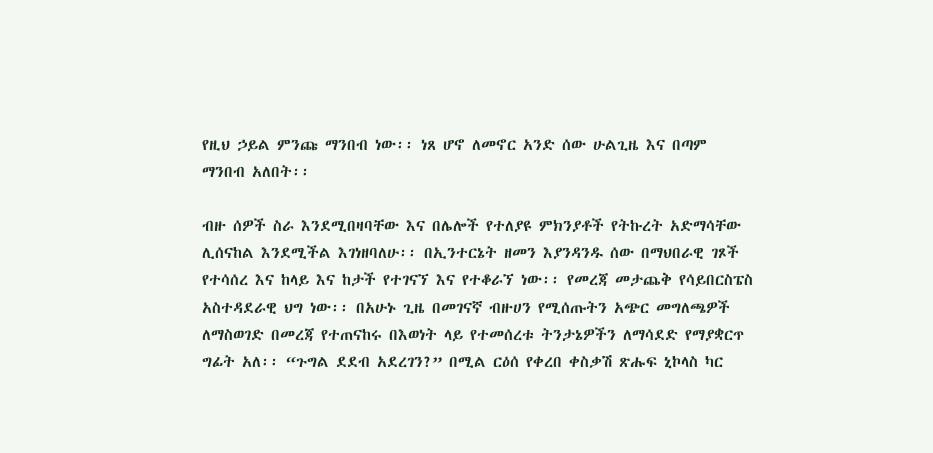የዚህ ኃይል ምንጩ ማንበብ ነው፡፡ ነጸ ሆኖ ለመኖር አንድ ሰው ሁልጊዜ እና በጣም ማንበብ አለበት፡፡

ብዙ ሰዎች ስራ እንደሚበዛባቸው እና በሌሎች የተለያዩ ምክንያቶች የትኩረት አድማሳቸው ሊሰናከል እንደሚችል እገነዘባለሁ፡፡ በኢንተርኔት ዘመን እያንዳንዱ ሰው በማህበራዊ ገጾች የተሳሰረ እና ከላይ እና ከታች የተገናኘ እና የተቆራኘ ነው፡፡ የመረጃ መታጨቅ የሳይበርስፔስ አስተዳደራዊ ህግ ነው፡፡ በአሁኑ ጊዜ በመገናኛ ብዙሀን የሚሰጡትን አጭር መግለጫዎች ለማስወገድ በመረጃ የተጠናከሩ በእወነት ላይ የተመሰረቱ ትንታኔዎችን ለማሳደድ የማያቋርጥ ግፊት አለ፡፡ “ጉግል ደደብ አደረገን?” በሚል ርዕሰ የቀረበ ቀስቃሽ ጽሑፍ ኒኮላስ ካር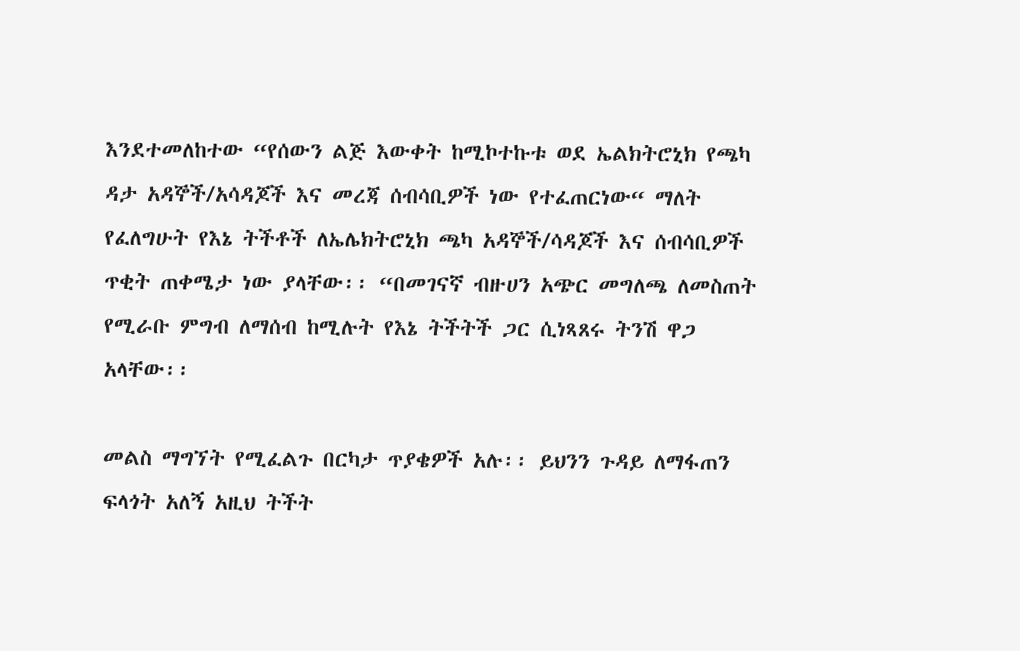እንደተመለከተው “የሰውን ልጅ እውቀት ከሚኮተኩቱ ወደ ኤልክትሮኒክ የጫካ ዳታ አዳኞች/አሳዳጆች እና መረጃ ሰብሳቢዎች ነው የተፈጠርነው“ ማለት የፈለግሁት የእኔ ትችቶች ለኤሌክትሮኒክ ጫካ አዳኞች/ሳዳጆች እና ሰብሳቢዎች ጥቂት ጠቀሜታ ነው ያላቸው፡፡ “በመገናኛ ብዙሀን አጭር መግለጫ ለመስጠት የሚራቡ ምግብ ለማሰብ ከሚሉት የእኔ ትችትች ጋር ሲነጻጸሩ ትንሽ ዋጋ አላቸው፡፡

መልስ ማግኘት የሚፈልጉ በርካታ ጥያቄዎች አሉ፡፡ ይህንን ጉዳይ ለማፋጠን ፍላጎት አለኝ አዚህ ትችት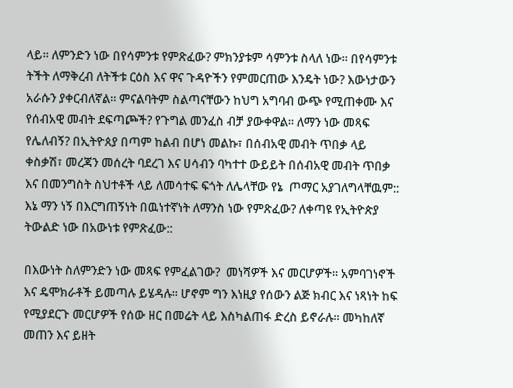ላይ፡፡ ለምንድን ነው በየሳምንቱ የምጽፈው? ምክንያቱም ሳምንቱ ስላለ ነው፡፡ በየሳምንቱ ትችት ለማቅረብ ለትችቱ ርዕስ እና ዋና ጉዳዮችን የምመርጠው እንዴት ነው? እውነታውን አራሱን ያቀርብለኛል፡፡ ምናልባትም ስልጣናቸውን ከህግ አግባብ ውጭ የሚጠቀሙ እና የሰብአዊ መብት ደፍጣጮች? የጉግል መንፈስ ብቻ ያውቀዋል፡፡ ለማን ነው መጻፍ የሌለብኝ? በኢትዮጰያ በጣም ከልብ በሆነ መልኩ፣ በሰብአዊ መብት ጥበቃ ላይ ቀስቃሽ፣ መረጃን መሰረት ባደረገ እና ሀሳብን ባካተተ ውይይት በሰብአዊ መብት ጥበቃ እና በመንግስት ስህተቶች ላይ ለመሳተፍ ፍጎት ለሌላቸው የኔ  ጦማር አያገለግላቸዉም:: እኔ ማን ነኝ በእርግጠኝነት በዉነተኛነት ለማንስ ነው የምጽፈው? ለቀጣዩ የኢትዮጵያ ትውልድ ነው በአውነቱ የምጽፈው::

በእውነት ስለምንድን ነው መጻፍ የምፈልገው?  መነሻዎች እና መርሆዎች፡፡ አምባገነኖች እና ዴሞክራቶች ይመጣሉ ይሄዳሉ፡፡ ሆኖም ግን እነዚያ የሰውን ልጅ ክብር እና ነጻነት ከፍ የሚያደርጉ መርሆዎች የሰው ዘር በመሬት ላይ እስካልጠፋ ድረስ ይኖራሉ፡፡ መካከለኛ መጠን እና ይዘት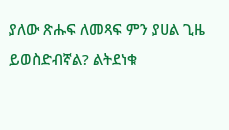ያለው ጽሑፍ ለመጻፍ ምን ያሀል ጊዜ ይወስድብኛል? ልትደነቁ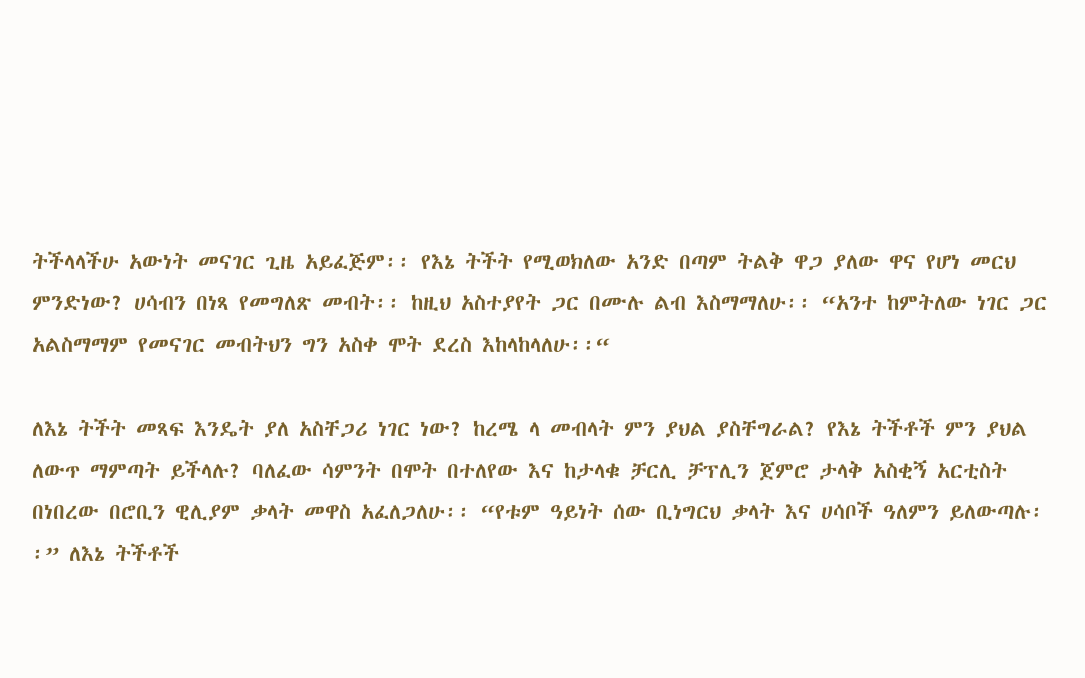ትችላላችሁ አውነት መናገር ጊዜ አይፈጅም፡፡ የእኔ ትችት የሚወክለው አንድ በጣም ትልቅ ዋጋ ያለው ዋና የሆነ መርህ ምንድነው? ሀሳብን በነጻ የመግለጽ መብት፡፡ ከዚህ አስተያየት ጋር በሙሉ ልብ እስማማለሁ፡፡ “አንተ ከምትለው ነገር ጋር አልስማማም የመናገር መብትህን ግን አስቀ ሞት ደረስ እከላከላለሁ፡፡“

ለእኔ ትችት መጻፍ እንዴት ያለ አስቸጋሪ ነገር ነው? ከረሜ ላ መብላት ምን ያህል ያስቸግራል? የእኔ ትችቶች ምን ያህል ለውጥ ማምጣት ይችላሉ? ባለፈው ሳምንት በሞት በተለየው እና ከታላቁ ቻርሊ ቻፕሊን ጀምሮ ታላቅ አስቂኝ አርቲስት በነበረው በሮቢን ዊሊያም ቃላት መዋስ አፈለጋለሁ፡፡ “የቱም ዓይነት ሰው ቢነግርህ ቃላት እና ሀሳቦች ዓለምን ይለውጣሉ፡፡” ለእኔ ትችቶች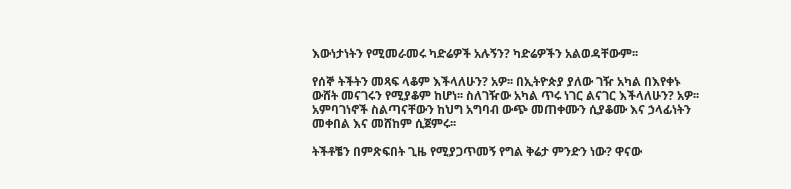እውነታነትን የሚመራመሩ ካድሬዎች አሉኝን? ካድሬዎችን አልወዳቸውም፡፡

የሰኞ ትችትን መጻፍ ላቆም እችላለሁን? አዎ፡፡ በኢትዮጵያ ያለው ገዥ አካል በእየቀኑ ውሸት መናገሩን የሚያቆም ከሆነ፡፡ ስለገዥው አካል ጥሩ ነገር ልናገር እችላለሁን? አዎ፡፡ አምባገነኖች ስልጣናቸውን ከህግ አግባብ ውጭ መጠቀሙን ሲያቆሙ እና ኃላፊነትን መቀበል እና መሸከም ሲጀምሩ፡፡

ትችቶቼን በምጽፍበት ጊዜ የሚያጋጥመኝ የግል ቅሬታ ምንድን ነው? ዋናው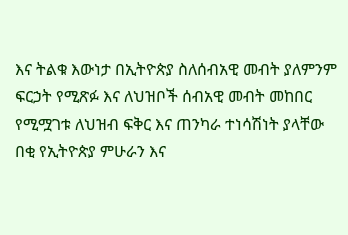እና ትልቁ እውነታ በኢትዮጵያ ስለሰብአዊ መብት ያለምንም ፍርኃት የሚጽፉ እና ለህዝቦች ሰብአዊ መብት መከበር የሚሟገቱ ለህዝብ ፍቅር እና ጠንካራ ተነሳሽነት ያላቸው በቂ የኢትዮጵያ ምሁራን እና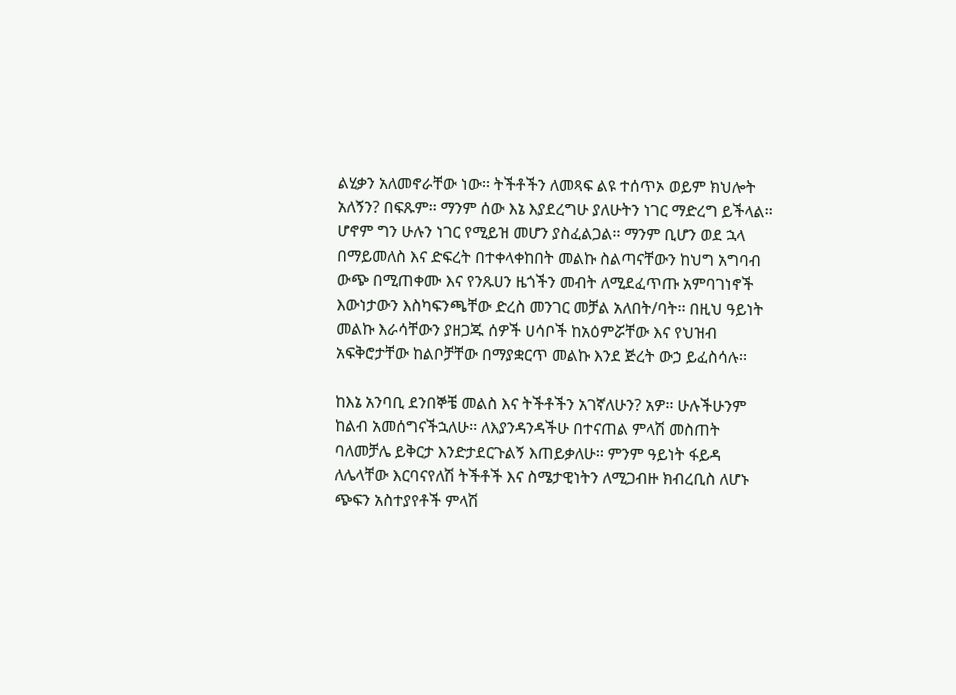ልሂቃን አለመኖራቸው ነው፡፡ ትችቶችን ለመጻፍ ልዩ ተሰጥኦ ወይም ክህሎት አለኝን? በፍጹም፡፡ ማንም ሰው እኔ እያደረግሁ ያለሁትን ነገር ማድረግ ይችላል፡፡ ሆኖም ግን ሁሉን ነገር የሚይዝ መሆን ያስፈልጋል፡፡ ማንም ቢሆን ወደ ኋላ በማይመለስ እና ድፍረት በተቀላቀከበት መልኩ ስልጣናቸውን ከህግ አግባብ ውጭ በሚጠቀሙ እና የንጹሀን ዜጎችን መብት ለሚደፈጥጡ አምባገነኖች እውነታውን እስካፍንጫቸው ድረስ መንገር መቻል አለበት/ባት፡፡ በዚህ ዓይነት መልኩ እራሳቸውን ያዘጋጁ ሰዎች ሀሳቦች ከአዕምሯቸው እና የህዝብ አፍቅሮታቸው ከልቦቻቸው በማያቋርጥ መልኩ እንደ ጅረት ውኃ ይፈስሳሉ፡፡

ከእኔ አንባቢ ደንበኞቼ መልስ እና ትችቶችን አገኛለሁን? አዎ፡፡ ሁሉችሁንም ከልብ አመሰግናችኋለሁ፡፡ ለእያንዳንዳችሁ በተናጠል ምላሽ መስጠት ባለመቻሌ ይቅርታ እንድታደርጉልኝ እጠይቃለሁ፡፡ ምንም ዓይነት ፋይዳ ለሌላቸው እርባናየለሽ ትችቶች እና ስሜታዊነትን ለሚጋብዙ ክብረቢስ ለሆኑ ጭፍን አስተያየቶች ምላሽ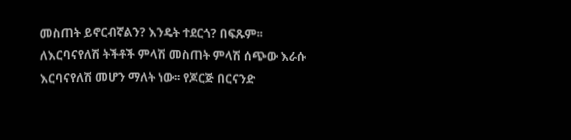መስጠት ይኖርብኛልን? እንዴት ተደርጎ? በፍጹም፡፡ ለእርባናየለሽ ትችቶች ምላሽ መስጠት ምላሽ ሰጭው እራሱ እርባናየለሽ መሆን ማለት ነው፡፡ የጆርጅ በርናንድ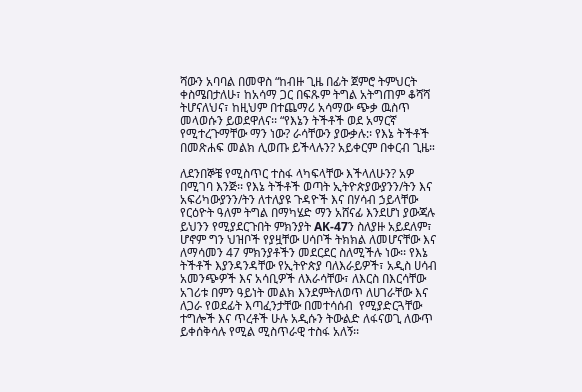ሻውን አባባል በመዋስ “ከብዙ ጊዜ በፊት ጀምሮ ትምህርት ቀስሜበታለሁ፣ ከአሳማ ጋር በፍጹም ትግል አትግጠም ቆሻሻ ትሆናለህና፣ ከዚህም በተጨማሪ አሳማው ጭቃ ዉስጥ መላወሱን ይወደዋለና፡፡ “የእኔን ትችቶች ወደ አማርኛ የሚተረጉማቸው ማን ነው? ራሳቸውን ያውቃሉ:፡ የእኔ ትችቶች በመጽሐፍ መልክ ሊወጡ ይችላሉን? አይቀርም በቀርብ ጊዜ።

ለደንበኞቼ የሚስጥር ተስፋ ላካፍላቸው እችላለሁን? አዎ በሚገባ እንጅ፡፡ የእኔ ትችቶች ወጣት ኢትዮጵያውያንን/ትን እና አፍሪካውያንን/ትን ለተለያዩ ጉዳዮች እና በሃሳብ ኃይላቸው የርዕዮት ዓለም ትግል በማካሄድ ማን አሸናፊ እንደሆነ ያውጃሉ ይህንን የሚያደርጉበት ምክንያት AK-47ን ስለያዙ አይደለም፣ ሆኖም ግን ህዝቦች የያዟቸው ሀሳቦች ትክክል ለመሆናቸው እና ለማሳመን 47 ምክንያቶችን መደርደር ስለሚችሉ ነው፡፡ የእኔ ትችቶች እያንዳንዳቸው የኢትዮጵያ ባለእራይዎች፣ አዲስ ሀሳብ አመንጭዎች እና አሳቢዎች ለእራሳቸው፣ ለእርስ በእርሳቸው አገሪቱ በምን ዓይነት መልክ እንደምትለወጥ ለሀገራቸው እና ለጋራ የወደፊት እጣፈንታቸው በመተሳሰብ  የሚያድርጓቸው ተግሎች እና ጥረቶች ሁሉ አዲሱን ትውልድ ለፋናወጊ ለውጥ ይቀሰቅሳሉ የሚል ሚስጥራዊ ተስፋ አለኝ፡፡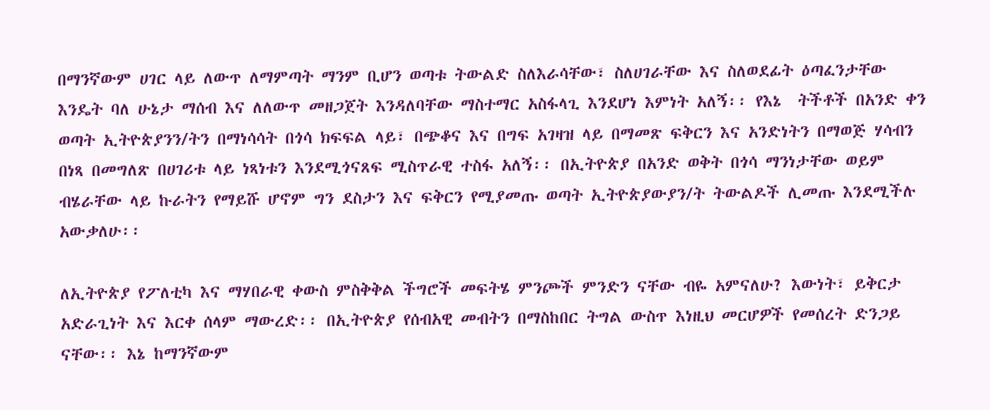በማንኛውም ሀገር ላይ ለውጥ ለማምጣት ማንም ቢሆን ወጣቱ ትውልድ ስለእራሳቸው፣ ስለሀገራቸው እና ስለወደፊት ዕጣፈንታቸው እንዴት ባለ ሁኔታ ማሰብ እና ለለውጥ መዘጋጀት እንዳለባቸው ማስተማር አስፋላጊ እንደሆነ እምነት አለኝ፡፡ የእኔ  ትችቶች በአንድ ቀን ወጣት ኢትዮጵያንን/ትን በማነሳሳት በጎሳ ክፍፍል ላይ፣ በጭቆና እና በግፍ አገዛዝ ላይ በማመጽ ፍቅርን እና አንድነትን በማወጅ ሃሳብን በነጻ በመግለጽ በሀገሪቱ ላይ ነጻነቱን እንደሚጎናጸፍ ሚስጥራዊ ተስፋ አለኝ፡፡ በኢትዮጵያ በአንድ ወቅት በጎሳ ማንነታቸው ወይም ብሄራቸው ላይ ኩራትን የማይሹ ሆኖም ግን ደስታን እና ፍቅርን የሚያመጡ ወጣት ኢትዮጵያውያን/ት ትውልዶች ሊመጡ እንደሚችሉ አውቃለሁ፡፡

ለኢትዮጵያ የፖለቲካ እና ማሃበራዊ ቀውስ ምስቅቅል ችግሮች መፍትሄ ምንጮች ምንድን ናቸው ብዬ አምናለሁ? እውነት፣ ይቅርታ አድራጊነት እና እርቀ ሰላም ማውረድ፡፡ በኢትዮጵያ የሰብአዊ መብትን በማስከበር ትግል ውስጥ እነዚህ መርሆዎች የመሰረት ድንጋይ ናቸው፡፡ እኔ ከማንኛውም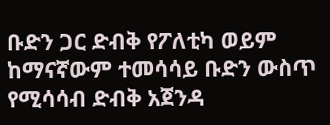ቡድን ጋር ድብቅ የፖለቲካ ወይም ከማናኛውም ተመሳሳይ ቡድን ውስጥ የሚሳሳብ ድብቅ አጀንዳ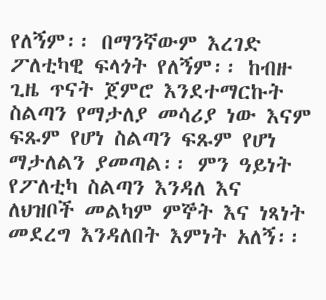የለኝም፡፡ በማንኛውም እረገድ ፖለቲካዊ ፍላጎት የለኝም፡፡ ከብዙ ጊዜ ጥናት ጀምሮ እንደተማርኩት ስልጣን የማታለያ መሳሪያ ነው እናም ፍጹም የሆነ ስልጣን ፍጹም የሆነ ማታለልን ያመጣል፡፡ ምን ዓይነት የፖለቲካ ስልጣን እንዳለ እና ለህዝቦች መልካም ምኞት እና ነጻነት መደረግ እንዳለበት እምነት አለኝ፡፡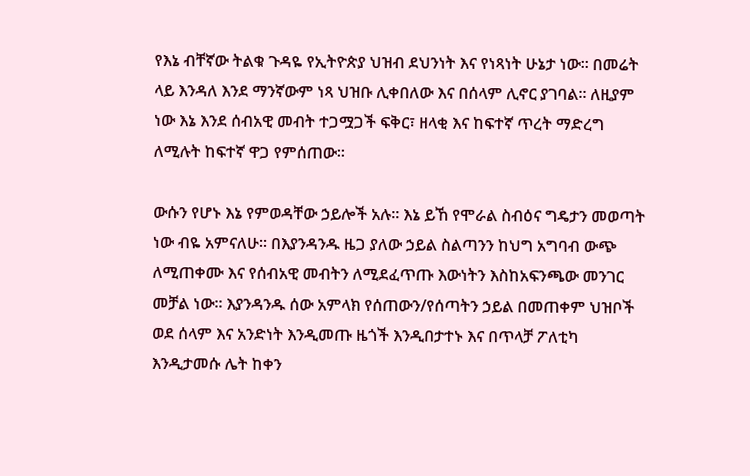የእኔ ብቸኛው ትልቁ ጉዳዬ የኢትዮጵያ ህዝብ ደህንነት እና የነጻነት ሁኔታ ነው፡፡ በመሬት ላይ እንዳለ እንደ ማንኛውም ነጻ ህዝቡ ሊቀበለው እና በሰላም ሊኖር ያገባል፡፡ ለዚያም ነው እኔ እንደ ሰብአዊ መብት ተጋሟጋች ፍቅር፣ ዘላቂ እና ከፍተኛ ጥረት ማድረግ ለሚሉት ከፍተኛ ዋጋ የምሰጠው፡፡

ውሱን የሆኑ እኔ የምወዳቸው ኃይሎች አሉ፡፡ እኔ ይኸ የሞራል ስብዕና ግዴታን መወጣት ነው ብዬ አምናለሁ፡፡ በእያንዳንዱ ዜጋ ያለው ኃይል ስልጣንን ከህግ አግባብ ውጭ ለሚጠቀሙ እና የሰብአዊ መብትን ለሚደፈጥጡ እውነትን እስከአፍንጫው መንገር መቻል ነው፡፡ እያንዳንዱ ሰው አምላክ የሰጠውን/የሰጣትን ኃይል በመጠቀም ህዝቦች ወደ ሰላም እና አንድነት እንዲመጡ ዜጎች እንዲበታተኑ እና በጥላቻ ፖለቲካ እንዲታመሱ ሌት ከቀን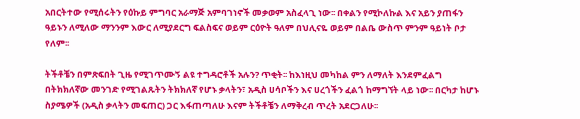አበርትተው የሚሰሩትን የዕኩይ ምግባር አራማጅ አምባገነኖች መቃወም አስፈላጊ ነው፡፡ በቀልን የሚኮለኩል እና አይን ያጠፋን ዓይኑን ለሚለው ማንንም እውር ለሚያደርግ ፍልስፍና ወይም ርዕዮት ዓለም በህሊናዬ ወይም በልቤ ውስጥ ምንም ዓይነት ቦታ የለም፡፡

ትችቶቼን በምጽፍበት ጊዜ የሚገጥሙኝ ልዩ ተግዳሮቶች አሉን? ጥቂት፡፡ ከእነዚህ መካከል ምን ለማለት እንደምፈልግ በትክክለኛው መንገድ የሚገልጹትን ትክክለኛ የሆኑ ቃላትን፣ አዲስ ሀሳቦችን እና ሀረጎችን ፈልጎ ከማግኘት ላይ ነው፡፡ በርካታ ከሆኑ ስያሜዎች (አዲስ ቃላትን መፍጠር) ጋር እፋጠጣለሁ እናም ትችቶቼን ለማቅረብ ጥረት አደርጋለሁ፡፡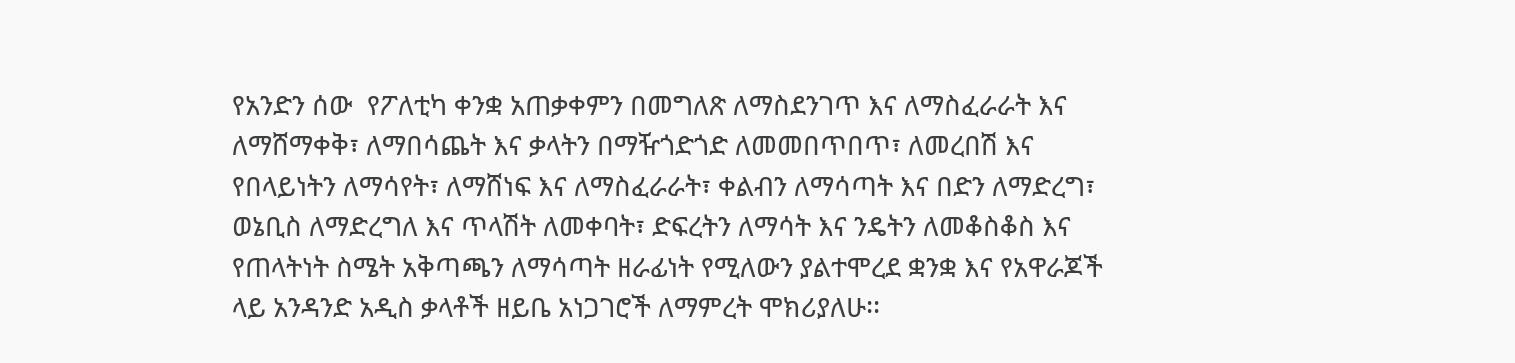የአንድን ሰው  የፖለቲካ ቀንቋ አጠቃቀምን በመግለጽ ለማስደንገጥ እና ለማስፈራራት እና ለማሸማቀቅ፣ ለማበሳጨት እና ቃላትን በማዥጎድጎድ ለመመበጥበጥ፣ ለመረበሽ እና የበላይነትን ለማሳየት፣ ለማሸነፍ እና ለማስፈራራት፣ ቀልብን ለማሳጣት እና በድን ለማድረግ፣ ወኔቢስ ለማድረግለ እና ጥላሽት ለመቀባት፣ ድፍረትን ለማሳት እና ንዴትን ለመቆስቆስ እና የጠላትነት ስሜት አቅጣጫን ለማሳጣት ዘራፊነት የሚለውን ያልተሞረደ ቋንቋ እና የአዋራጆች ላይ አንዳንድ አዲስ ቃላቶች ዘይቤ አነጋገሮች ለማምረት ሞክሪያለሁ፡፡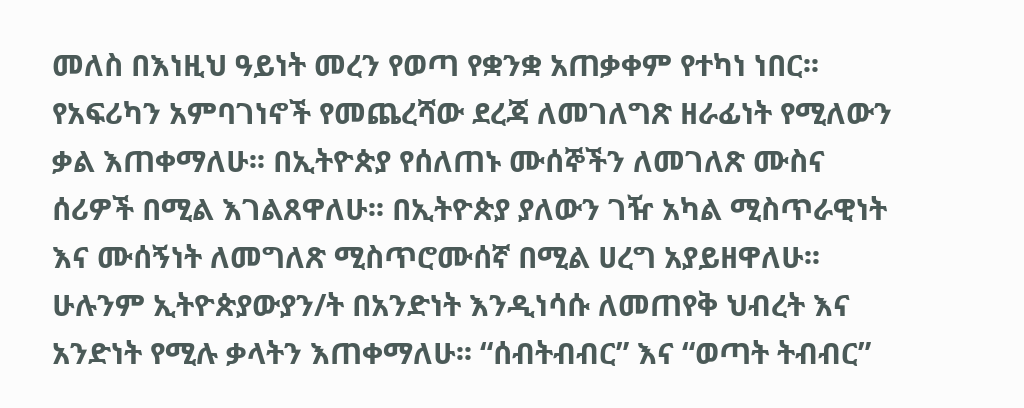መለስ በእነዚህ ዓይነት መረን የወጣ የቋንቋ አጠቃቀም የተካነ ነበር፡፡ የአፍሪካን አምባገነኖች የመጨረሻው ደረጃ ለመገለግጽ ዘራፊነት የሚለውን ቃል እጠቀማለሁ፡፡ በኢትዮጵያ የሰለጠኑ ሙሰኞችን ለመገለጽ ሙስና ሰሪዎች በሚል እገልጸዋለሁ፡፡ በኢትዮጵያ ያለውን ገዥ አካል ሚስጥራዊነት እና ሙሰኝነት ለመግለጽ ሚስጥሮሙሰኛ በሚል ሀረግ አያይዘዋለሁ፡፡ ሁሉንም ኢትዮጵያውያን/ት በአንድነት እንዲነሳሱ ለመጠየቅ ህብረት እና አንድነት የሚሉ ቃላትን እጠቀማለሁ፡፡ “ሰብትብብር” እና “ወጣት ትብብር”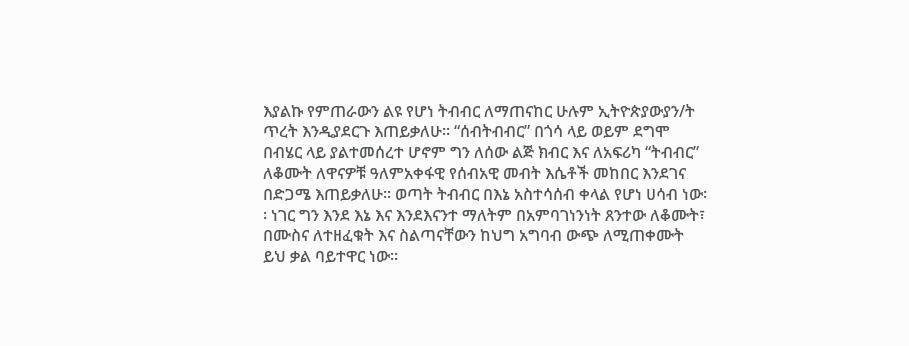እያልኩ የምጠራውን ልዩ የሆነ ትብብር ለማጠናከር ሁሉም ኢትዮጵያውያን/ት ጥረት እንዲያደርጉ እጠይቃለሁ፡፡ “ሰብትብብር” በጎሳ ላይ ወይም ደግሞ በብሄር ላይ ያልተመሰረተ ሆኖም ግን ለሰው ልጅ ክብር እና ለአፍሪካ “ትብብር” ለቆሙት ለዋናዎቹ ዓለምአቀፋዊ የሰብአዊ መብት እሴቶች መከበር እንደገና በድጋሜ እጠይቃለሁ፡፡ ወጣት ትብብር በእኔ አስተሳሰብ ቀላል የሆነ ሀሳብ ነው፡፡ ነገር ግን እንደ እኔ እና እንደእናንተ ማለትም በአምባገነንነት ጸንተው ለቆሙት፣ በሙስና ለተዘፈቁት እና ስልጣናቸውን ከህግ አግባብ ውጭ ለሚጠቀሙት ይህ ቃል ባይተዋር ነው፡፡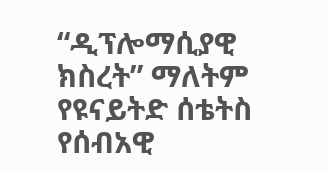“ዲፕሎማሲያዊ ክስረት” ማለትም የዩናይትድ ሰቴትስ የሰብአዊ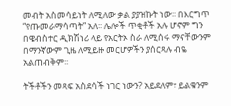መብት አስመሳይነት ለሚለው ቃል ያያዝኩት ነው፡፡ በእርግጥ “የጡመራማሳጣት” አለ፡፡ ሌሎች ጥቂቶች አሉ ሆኖም ግን በዌብስተር ዲክሽነሪ ላይ የአርትኦ ስራ ለሚሰሩ ማናቸውንም በማንኛውም ጊዜ ለሚይዙ መርሆዎችን ያሰርጻሉ ብዬ አልጠብቅም፡፡

ትችቶችን መጻፍ አስደሳች ነገር ነውን? አይደለም፣ ይልቁንም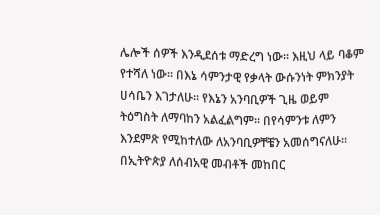ሌሎች ሰዎች እንዲደሰቱ ማድረግ ነው፡፡ እዚህ ላይ ባቆም የተሻለ ነው፡፡ በእኔ ሳምንታዊ የቃላት ውሱንነት ምክንያት ሀሳቤን እገታለሁ፡፡ የእኔን አንባቢዎች ጊዜ ወይም ትዕግስት ለማባከን አልፈልግም፡፡ በየሳምንቱ ለምን እንደምጽ የሚከተለው ለአንባቢዎቸቼን አመሰግናለሁ፡፡   በኢትዮጵያ ለሰብአዊ መብቶች መከበር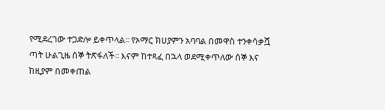የሚደረገው ተጋድሎ ይቀጥላል፡፡ የኦማር ክሀያምን አባባል በመዋስ ተንቀሳቃሿ ጣት ሁልጊዜ ሰኞ ትጽፋለች፡፡ እናም ከተጻፈ በኋላ ወደሚቀጥለው ሰኞ እና ከዚያም በመቀጠል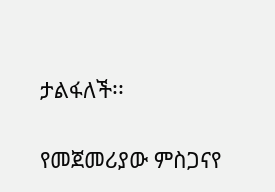ታልፋለች፡፡

የመጀመሪያው ምስጋናየ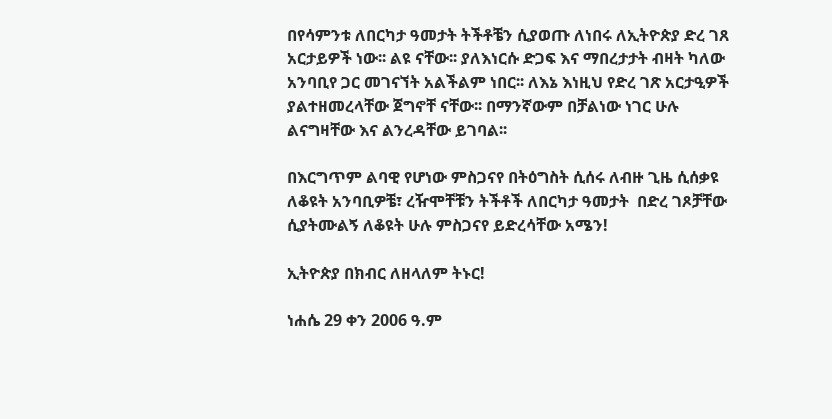በየሳምንቱ ለበርካታ ዓመታት ትችቶቼን ሲያወጡ ለነበሩ ለኢትዮጵያ ድረ ገጸ አርታይዎች ነው፡፡ ልዩ ናቸው፡፡ ያለእነርሱ ድጋፍ እና ማበረታታት ብዛት ካለው አንባቢየ ጋር መገናኘት አልችልም ነበር፡፡ ለእኔ እነዚህ የድረ ገጽ አርታዒዎች ያልተዘመረላቸው ጀግኖቸ ናቸው፡፡ በማንኛውም በቻልነው ነገር ሁሉ ልናግዛቸው እና ልንረዳቸው ይገባል፡፡

በእርግጥም ልባዊ የሆነው ምስጋናየ በትዕግስት ሲሰሩ ለብዙ ጊዜ ሲሰቃዩ ለቆዩት አንባቢዎቼ፣ ረዥሞቸቹን ትችቶች ለበርካታ ዓመታት  በድረ ገጾቻቸው ሲያትሙልኝ ለቆዩት ሁሉ ምስጋናየ ይድረሳቸው አሜን!

ኢትዮጵያ በክብር ለዘላለም ትኑር!

ነሐሴ 29 ቀን 2006 ዓ.ም